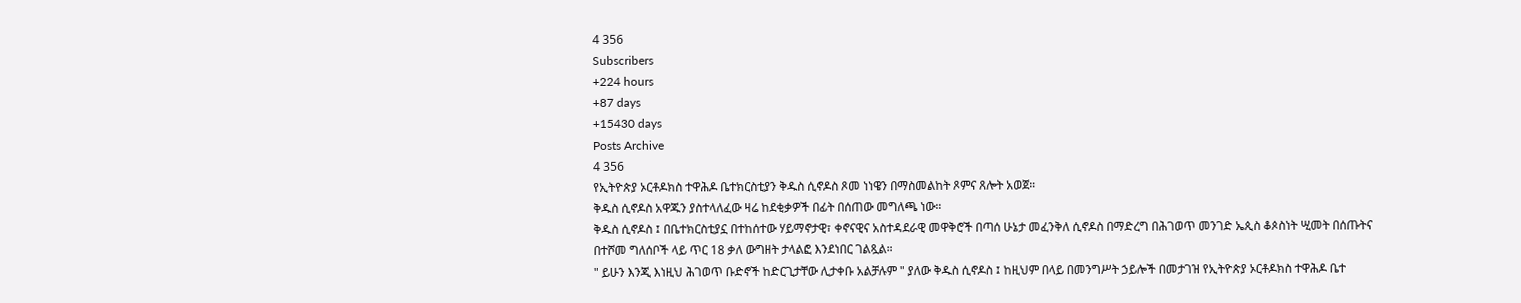4 356
Subscribers
+224 hours
+87 days
+15430 days
Posts Archive
4 356
የኢትዮጵያ ኦርቶዶክስ ተዋሕዶ ቤተክርስቲያን ቅዱስ ሲኖዶስ ጾመ ነነዌን በማስመልከት ጾምና ጸሎት አወጀ።
ቅዱስ ሲኖዶስ አዋጁን ያስተላለፈው ዛሬ ከደቂቃዎች በፊት በሰጠው መግለጫ ነው።
ቅዱስ ሲኖዶስ ፤ በቤተክርስቲያኗ በተከሰተው ሃይማኖታዊ፣ ቀኖናዊና አስተዳደራዊ መዋቅሮች በጣሰ ሁኔታ መፈንቅለ ሲኖዶስ በማድረግ በሕገወጥ መንገድ ኤጲስ ቆጶስነት ሢመት በሰጡትና በተሾመ ግለሰቦች ላይ ጥር 18 ቃለ ውግዘት ታላልፎ እንደነበር ገልጿል።
" ይሁን እንጂ እነዚህ ሕገወጥ ቡድኖች ከድርጊታቸው ሊታቀቡ አልቻሉም " ያለው ቅዱስ ሲኖዶስ ፤ ከዚህም በላይ በመንግሥት ኃይሎች በመታገዝ የኢትዮጵያ ኦርቶዶክስ ተዋሕዶ ቤተ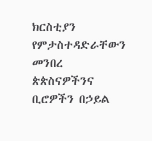ክርስቲያን የምታስተዳድራቸውን መንበረ ጵጵስናዎችንና ቢሮዎችን በኃይል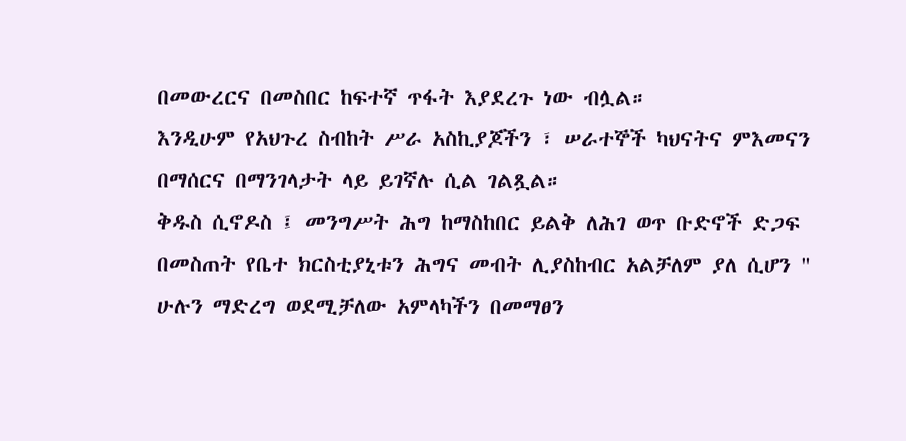በመውረርና በመስበር ከፍተኛ ጥፋት እያደረጉ ነው ብሏል።
እንዲሁም የአህጉረ ስብከት ሥራ አስኪያጆችን ፣ ሠራተኞች ካህናትና ምእመናን በማሰርና በማንገላታት ላይ ይገኛሉ ሲል ገልጿል።
ቅዱስ ሲኖዶስ ፤ መንግሥት ሕግ ከማስከበር ይልቅ ለሕገ ወጥ ቡድኖች ድጋፍ በመስጠት የቤተ ክርስቲያኒቱን ሕግና መብት ሊያስከብር አልቻለም ያለ ሲሆን " ሁሉን ማድረግ ወደሚቻለው አምላካችን በመማፀን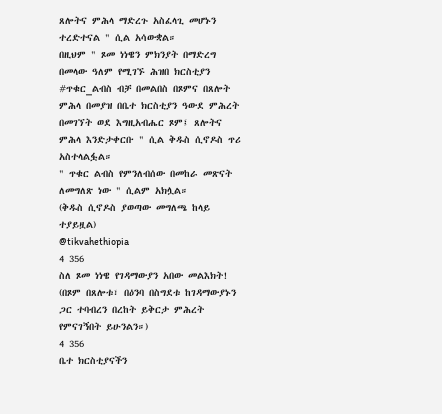ጸሎትና ምሕላ ማድረጉ አስፈላጊ መሆኑን ተረድተናል " ሲል አሳውቋል።
በዚህም " ጾመ ነነዌን ምክንያት በማድረግ በመላው ዓለም የሚገኙ ሕዝበ ክርስቲያን #ጥቁር_ልብስ ብቻ በመልበስ በጾምና በጸሎት ምሕላ በመያዝ በቤተ ክርስቲያን ዓውደ ምሕረት በመገኘት ወደ እግዚአብሔር ጾም፤ ጸሎትና ምሕላ እንድታቀርቡ " ሲል ቅዱስ ሲኖዶስ ጥሪ አስተላልፏል።
" ጥቁር ልብስ የምንለብሰው በመከራ መጽናት ለመግለጽ ነው " ሲልም አክሏል።
(ቅዱስ ሲኖዶስ ያወጣው መግለጫ ከላይ ተያይዟል)
@tikvahethiopia
4 356
ስለ ጾመ ነነዌ የገዳማውያን አበው መልእክት!
(በጾም በጸሎቱ፣ በዕንባ በስግደቱ ከገዳማውያኑን ጋር ተባብረን በረከት ይቅርታ ምሕረት የምናገኝበት ይሁንልን።)
4 356
ቤተ ክርስቲያናችን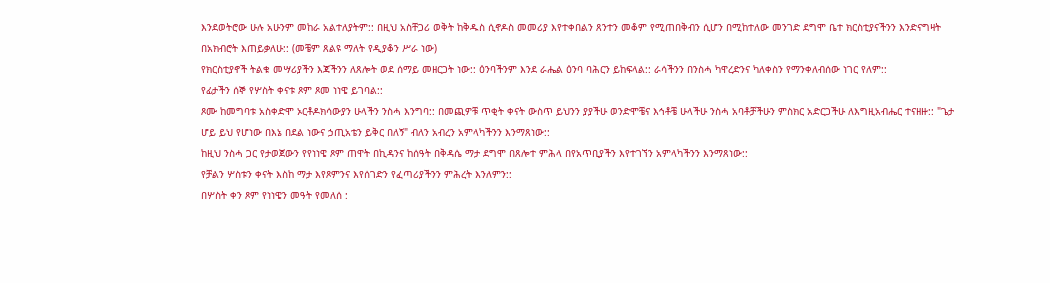እንደወትሮው ሁሉ አሁንም መከራ አልተለያትም:: በዚህ አስቸጋሪ ወቅት ከቅዱስ ሲኖዶስ መመሪያ እየተቀበልን ጸንተን መቆም የሚጠበቅብን ሲሆን በሚከተለው መንገድ ደግሞ ቤተ ክርስቲያናችንን እንድናግዛት በአክብሮት እጠይቃለሁ:: (መቼም ጸልዩ ማለት የዲያቆን ሥራ ነው)
የክርስቲያኖች ትልቁ መሣሪያችን እጃችንን ለጸሎት ወደ ሰማይ መዘርጋት ነው:: ዕንባችንም እንደ ራሔል ዕንባ ባሕርን ይከፍላል:: ራሳችንን በንስሓ ካዋረድንና ካለቀስን የማንቀለብሰው ነገር የለም::
የፊታችን ሰኞ የሦስት ቀናቱ ጾም ጾመ ነነዌ ይገባል::
ጾሙ ከመግባቱ አስቀድሞ ኦርቶዶክሳውያን ሁላችን ንስሓ እንግባ:: በመጪዎቹ ጥቂት ቀናት ውስጥ ይህንን ያያችሁ ወንድሞቼና እኅቶቼ ሁላችሁ ንስሓ አባቶቻችሁን ምስክር አድርጋችሁ ለእግዚአብሔር ተናዘዙ:: "ጌታ ሆይ ይህ የሆነው በእኔ በደል ነውና ኃጢአቴን ይቅር በለኝ" ብለን አብረን አምላካችንን እንማጸነው::
ከዚህ ንስሓ ጋር የታወጀውን የየነነዌ ጾም ጠዋት በኪዳንና ከሰዓት በቅዳሴ ማታ ደግሞ በጸሎተ ምሕላ በየአጥቢያችን እየተገኘን አምላካችንን እንማጸነው::
የቻልን ሦስቱን ቀናት እስከ ማታ እየጾምንና እየሰገድን የፈጣሪያችንን ምሕረት እንለምን::
በሦስት ቀን ጾም የነነዌን መዓት የመለሰ :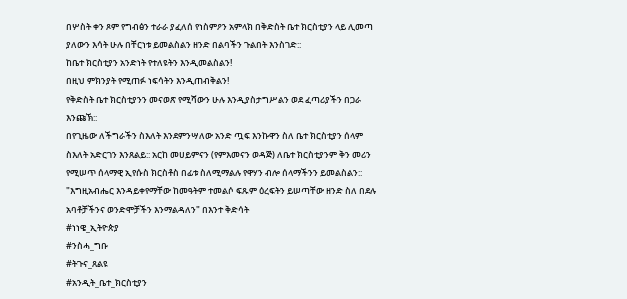በሦስት ቀን ጾም የግብፅን ተራራ ያፈለሰ የነስምዖን አምላክ በቅድስት ቤተ ክርስቲያን ላይ ሊመጣ ያለውን እሳት ሁሉ በቸርነቱ ይመልስልን ዘንድ በልባችን ጉልበት እንስገድ::
ከቤተ ክርስቲያን አንድነት የተለዩትን እንዲመልስልን!
በዚህ ምክንያት የሚጠፉ ነፍሳትን እንዲጠብቅልን!
የቅድስት ቤተ ክርስቲያንን መናወጽ የሚሻውን ሁሉ እንዲያስታግሥልን ወደ ፈጣሪያችን በጋራ እንጩኽ::
በየጊዜው ለችግራችን ስእለት እንደምንሣለው አንድ ጧፍ እንኩዋን ስለ ቤተ ክርስቲያን ሰላም ስእለት አድርገን እንጸልይ:: አርከ መሀይምናን (የምእመናን ወዳጅ) ለቤተ ክርስቲያንም ቅን መሪን የሚሠጥ ሰላማዊ ኢየሱስ ክርስቶስ በፊቱ ስለሚማልሉ የዋሃን ብሎ ሰላማችንን ይመልስልን::
"እግዚአብሔር እንዳይቀየማቸው ከመዓትም ተመልሶ ፍጹም ዕረፍትን ይሠጣቸው ዘንድ ስለ በደሉ አባቶቻችንና ወንድሞቻችን እንማልዳለን" በእንተ ቅድሳት
#ነነዌ_ኢትዮጵያ
#ንስሓ_ግቡ
#ትጉና_ጸልዩ
#አንዲት_ቤተ_ክርስቲያን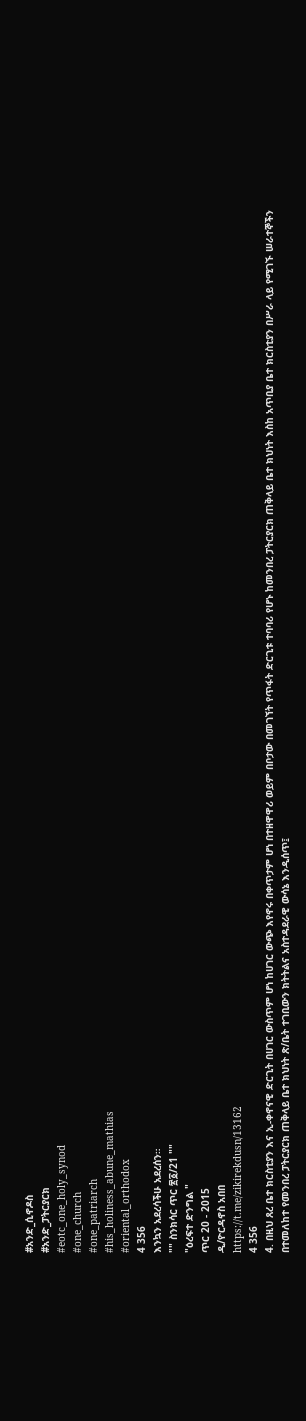#አንድ_ሲኖዶስ
#አንድ_ፓትርያርክ
#eotc_one_holy_synod
#one_church
#one_patriarch
#his_holiness_abune_mathias
#oriental_orthodox
4 356
እንኳን አደረሳችሁ አደረሰን።
"" ስንክሳር ጥር ፳፩/21 ""
"ዕረፍተ ድንግል "
ጥር 20 - 2015
ዲ/ዮርዳኖስ አበበ
https://t.me/zikirekdusn/13162
4 356
4. በዚህ ጸረ ቤተ ክርስቲያን እና ኢ-ቀኖናዊ ድርጊት በሀገር ውስጥም ሆነ ከሀገር ውጭ እየኖሩ በቀጥታም ሆነ በተዘዋዋሪ ወይም በቦታው በመገኘት የጥፋት ድርጊቱ ተባባሪ የሆኑ ከመንበረ ፓትርያርክ ጠቅላይ ቤተ ክህነት እስከ አጥቢያ ቤተ ክርስቲያን በሥራ ላይ የሚገኙ ሠራተኞችን በተመለከተ የመንበረ ፓትርያርክ ጠቅላይ ቤተ ክህነት ጽ/ቤት ተገቢውን ክትትልና አስተዳደራዊ ውሳኔ እንዲሰጥ፤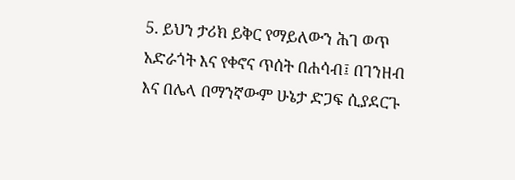5. ይህን ታሪክ ይቅር የማይለውን ሕገ ወጥ አድራጎት እና የቀኖና ጥሰት በሐሳብ፤ በገንዘብ እና በሌላ በማንኛውም ሁኔታ ድጋፍ ሲያደርጉ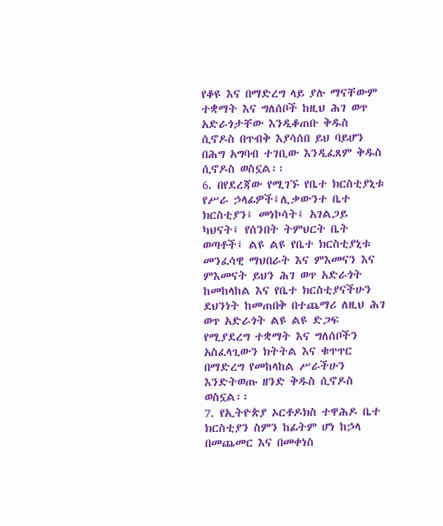የቆዩ እና በማድረግ ላይ ያሉ ማናቸውም ተቋማት እና ግለሰቦች ከዚህ ሕገ ወጥ አድራጎታቸው እንዲቆጠቡ ቅዱስ ሲኖዶስ በጥብቅ እያሳሰበ ይህ ባይሆን በሕግ አግባብ ተገቢው እንዲፈጸም ቅዱስ ሲኖዶስ ወስኗል፡፡
6. በየደረጃው የሚገኙ የቤተ ክርስቲያኒቱ የሥራ ኃላፊዎች፤ሊቃውንተ ቤተ ክርስቲያን፤ መነኮሳት፤ አገልጋይ ካህናት፤ የሰንበት ትምህርት ቤት ወጣቶች፤ ልዩ ልዩ የቤተ ክርስቲያኒቱ መንፈሳዊ ማህበራት እና ምእመናን እና ምእመናት ይህን ሕገ ወጥ አድራጎት ከመከላከል እና የቤተ ክርስቲያናችሁን ደህንነት ከመጠበቅ በተጨማሪ ለዚህ ሕገ ወጥ አድራጎት ልዩ ልዩ ድጋፍ የሚያደረግ ተቋማት እና ግለሰቦችን አስፈላጊውን ክትትል እና ቁጥጥር በማድረግ የመከላከል ሥራችሁን እንድትወጡ ዘንድ ቅዱስ ሲኖዶስ ወስኗል፡፡
7. የኢትዮጵያ ኦርቶዶክስ ተዋሕዶ ቤተ ክርስቲያን ስምን ከፊትም ሆነ ከኃላ በመጨመር እና በመቀነስ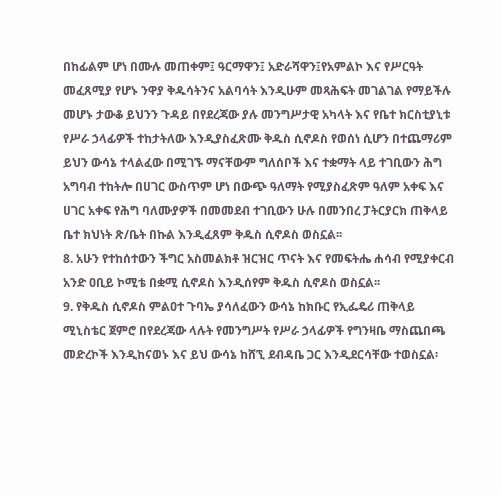በከፊልም ሆነ በሙሉ መጠቀም፤ ዓርማዋን፤ አድራሻዋን፤የአምልኮ እና የሥርዓት መፈጸሚያ የሆኑ ንዋያ ቅዱሳትንና አልባሳት እንዲሁም መጻሕፍት መገልገል የማይችሉ መሆኑ ታውቆ ይህንን ጉዳይ በየደረጃው ያሉ መንግሥታዊ አካላት እና የቤተ ክርስቲያኒቱ የሥራ ኃላፊዎች ተከታትለው እንዲያስፈጽሙ ቅዱስ ሲኖዶስ የወሰነ ሲሆን በተጨማሪም ይህን ውሳኔ ተላልፈው በሚገኙ ማናቸውም ግለሰቦች እና ተቋማት ላይ ተገቢውን ሕግ አግባብ ተከትሎ በሀገር ውስጥም ሆነ በውጭ ዓለማት የሚያስፈጽም ዓለም አቀፍ እና ሀገር አቀፍ የሕግ ባለሙያዎች በመመደብ ተገቢውን ሁሉ በመንበረ ፓትርያርክ ጠቅላይ ቤተ ክህነት ጽ/ቤት በኩል እንዲፈጸም ቅዱስ ሲኖዶስ ወስኗል፡፡
8. አሁን የተከሰተውን ችግር አስመልክቶ ዝርዝር ጥናት እና የመፍትሔ ሐሳብ የሚያቀርብ አንድ ዐቢይ ኮሚቴ በቋሚ ሲኖዶስ እንዲሰየም ቅዱስ ሲኖዶስ ወስኗል፡፡
9. የቅዱስ ሲኖዶስ ምልዐተ ጉባኤ ያሳለፈውን ውሳኔ ከክቡር የኢፌዴሪ ጠቅላይ ሚኒስቴር ጀምሮ በየደረጃው ላሉት የመንግሥት የሥራ ኃላፊዎች የግንዛቤ ማስጨበጫ መድረኮች እንዲከናወኑ እና ይህ ውሳኔ ከሸኚ ደብዳቤ ጋር እንዲደርሳቸው ተወስኗል፡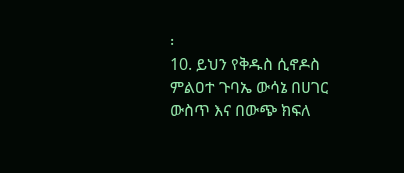፡
10. ይህን የቅዱስ ሲኖዶስ ምልዐተ ጉባኤ ውሳኔ በሀገር ውስጥ እና በውጭ ክፍለ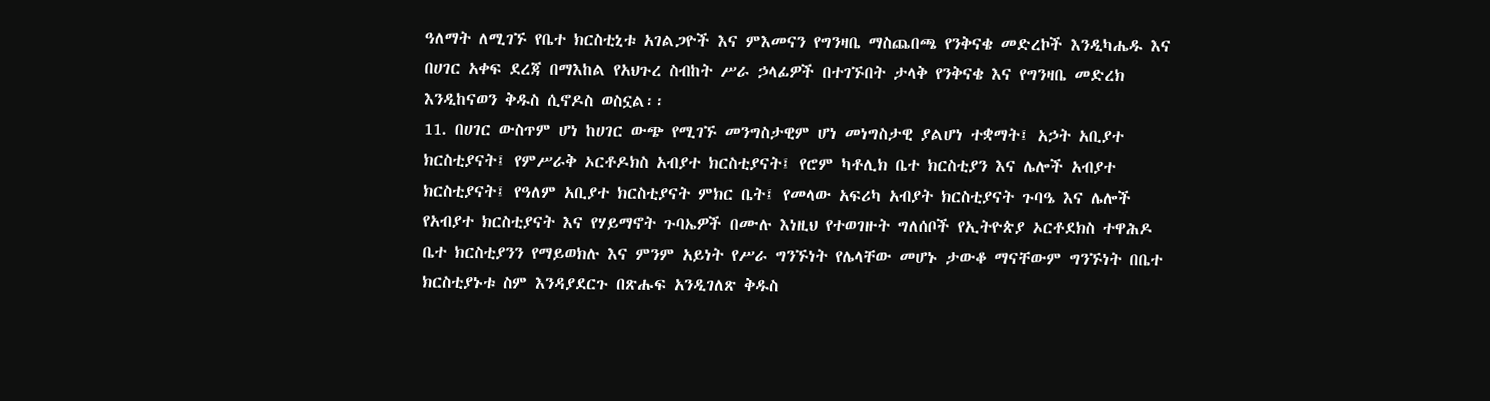ዓለማት ለሚገኙ የቤተ ክርስቲኒቱ አገልጋዮች እና ምእመናን የግንዛቤ ማስጨበጫ የንቅናቄ መድረኮች እንዲካሔዱ እና በሀገር አቀፍ ደረጃ በማእከል የአህጉረ ስብከት ሥራ ኃላፊዎች በተገኙበት ታላቅ የንቅናቄ እና የግንዛቤ መድረክ እንዲከናወን ቅዱስ ሲኖዶስ ወስኗል፡፡
11. በሀገር ውስጥም ሆነ ከሀገር ውጭ የሚገኙ መንግስታዊም ሆነ መነግስታዊ ያልሆነ ተቋማት፤ አኃት አቢያተ ክርስቲያናት፤ የምሥራቅ ኦርቶዶክስ አብያተ ክርስቲያናት፤ የሮም ካቶሊክ ቤተ ክርስቲያን እና ሌሎች አብያተ ክርስቲያናት፤ የዓለም አቢያተ ክርስቲያናት ምክር ቤት፤ የመላው አፍሪካ አብያት ክርስቲያናት ጉባዔ እና ሌሎች የአብያተ ክርስቲያናት እና የሃይማኖት ጉባኤዎች በሙሉ እነዚህ የተወገዙት ግለሰቦች የኢትዮጵያ ኦርቶደክስ ተዋሕዶ ቤተ ክርስቲያንን የማይወክሉ እና ምንም አይነት የሥራ ግንኙነት የሌላቸው መሆኑ ታውቆ ማናቸውም ግንኙነት በቤተ ክርስቲያኑቱ ስም እንዳያደርጉ በጽሑፍ አንዲገለጽ ቅዱስ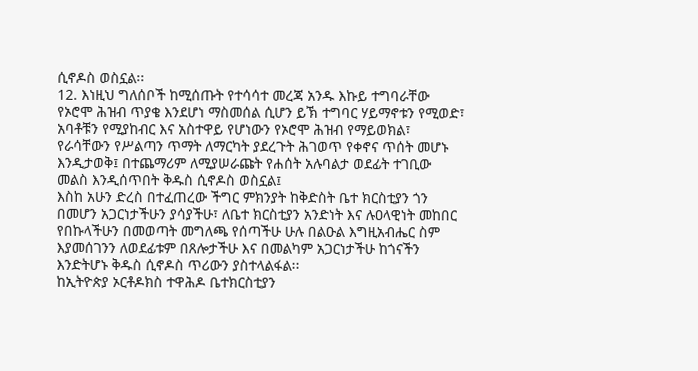ሲኖዶስ ወስኗል፡፡
12. እነዚህ ግለሰቦች ከሚሰጡት የተሳሳተ መረጃ አንዱ እኩይ ተግባራቸው የኦሮሞ ሕዝብ ጥያቄ እንደሆነ ማስመሰል ሲሆን ይኽ ተግባር ሃይማኖቱን የሚወድ፣ አባቶቹን የሚያከብር እና አስተዋይ የሆነውን የኦሮሞ ሕዝብ የማይወክል፣ የራሳቸውን የሥልጣን ጥማት ለማርካት ያደረጉት ሕገወጥ የቀኖና ጥሰት መሆኑ እንዲታወቅ፤ በተጨማሪም ለሚያሠራጩት የሐሰት አሉባልታ ወደፊት ተገቢው መልስ እንዲሰጥበት ቅዱስ ሲኖዶስ ወስኗል፤
እስከ አሁን ድረስ በተፈጠረው ችግር ምክንያት ከቅድስት ቤተ ክርስቲያን ጎን በመሆን አጋርነታችሁን ያሳያችሁ፣ ለቤተ ክርስቲያን አንድነት እና ሉዐላዊነት መከበር የበኩላችሁን በመወጣት መግለጫ የሰጣችሁ ሁሉ በልዑል እግዚአብሔር ስም እያመሰገንን ለወደፊቱም በጸሎታችሁ እና በመልካም አጋርነታችሁ ከጎናችን እንድትሆኑ ቅዱስ ሲኖዶስ ጥሪውን ያስተላልፋል፡፡
ከኢትዮጵያ ኦርቶዶክስ ተዋሕዶ ቤተክርስቲያን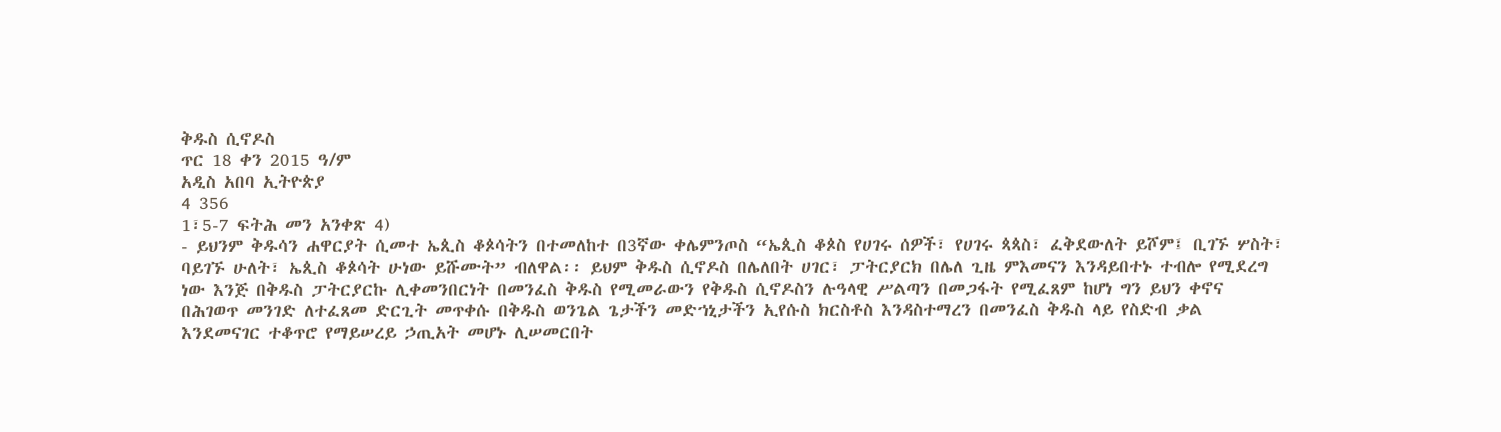ቅዱስ ሲኖዶስ
ጥር 18 ቀን 2015 ዓ/ም
አዲስ አበባ ኢትዮጵያ
4 356
1፣5-7 ፍትሕ መን አንቀጽ 4)
- ይህንም ቅዱሳን ሐዋርያት ሲመተ ኤጲስ ቆጶሳትን በተመለከተ በ3ኛው ቀሌምንጦስ “ኤጲስ ቆጶስ የሀገሩ ሰዎች፣ የሀገሩ ጳጳስ፣ ፈቅደውለት ይሾም፤ ቢገኙ ሦስት፣ ባይገኙ ሁለት፣ ኤጲስ ቆጶሳት ሁነው ይሹሙት” ብለዋል፡፡ ይህም ቅዱስ ሲኖዶስ በሌለበት ሀገር፣ ፓትርያርክ በሌለ ጊዜ ምእመናን እንዳይበተኑ ተብሎ የሚደረግ ነው እንጅ በቅዱስ ፓትርያርኩ ሊቀመንበርነት በመንፈስ ቅዱስ የሚመራውን የቅዱስ ሲኖዶስን ሉዓላዊ ሥልጣን በመጋፋት የሚፈጸም ከሆነ ግን ይህን ቀኖና በሕገወጥ መንገድ ለተፈጸመ ድርጊት መጥቀሱ በቅዱስ ወንጌል ጌታችን መድኀኒታችን ኢየሱስ ክርስቶስ እንዳስተማረን በመንፈስ ቅዱስ ላይ የስድብ ቃል እንደመናገር ተቆጥሮ የማይሠረይ ኃጢአት መሆኑ ሊሠመርበት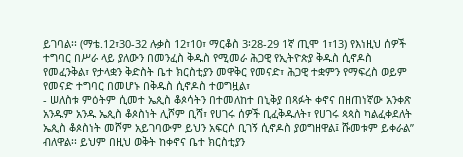ይገባል፡፡ (ማቴ.12፣30-32 ሉቃስ 12፣10፣ ማርቆስ 3፡28-29 1ኛ ጢሞ 1፣13) የእነዚህ ሰዎች ተግባር በሥራ ላይ ያለውን በመንፈስ ቅዱስ የሚመራ ሕጋዊ የኢትዮጵያ ቅዱስ ሲኖዶስ የመፈንቅል፣ የታላቋን ቅድስት ቤተ ክርስቲያን መዋቅር የመናድ፣ ሕጋዊ ተቋምን የማፍረስ ወይም የመናድ ተግባር በመሆኑ በቅዱስ ሲኖዶስ ተወግዟል፣
- ሠለስቱ ምዕትም ሲመተ ኤጲስ ቆጶሳትን በተመለከተ በኒቅያ በጻፉት ቀኖና በዘጠነኛው አንቀጽ አንዱም አንዱ ኤጲስ ቆጶስነት ሊሾም ቢሻ፣ የሀገሩ ሰዎች ቢፈቅዱለት፣ የሀገሩ ጳጳስ ካልፈቀደለት ኤጲስ ቆጶስነት መሾም አይገባውም ይህን አፍርሶ ቢገኝ ሲኖዶስ ያወግዘዋል፤ ሹመቱም ይቀራል” ብለዋል፡፡ ይህም በዚህ ወቅት ከቀኖና ቤተ ክርስቲያን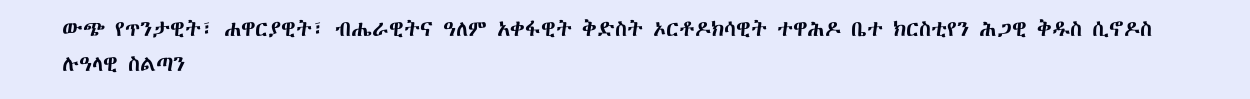ውጭ የጥንታዊት፣ ሐዋርያዊት፣ ብሔራዊትና ዓለም አቀፋዊት ቅድስት ኦርቶዶክሳዊት ተዋሕዶ ቤተ ክርስቲየን ሕጋዊ ቅዱስ ሲኖዶስ ሉዓላዊ ስልጣን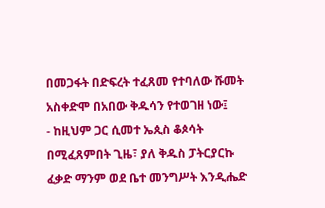በመጋፋት በድፍረት ተፈጸመ የተባለው ሹመት አስቀድሞ በአበው ቅዱሳን የተወገዘ ነው፤
- ከዚህም ጋር ሲመተ ኤጲስ ቆጶሳት በሚፈጸምበት ጊዜ፣ ያለ ቅዱስ ፓትርያርኩ ፈቃድ ማንም ወደ ቤተ መንግሥት እንዲሔድ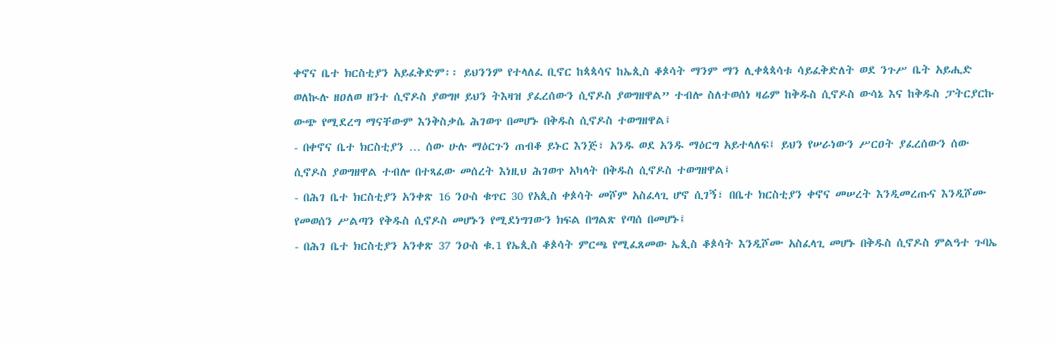ቀኖና ቤተ ክርስቲያን አይፈቅድም፡፡ ይህንንም የተላለፈ ቢኖር ከጳጳሳና ከኤጲስ ቆጶሳት ማንም ማን ሊቀጳጳሳቱ ሳይፈቅድለት ወደ ንጉሥ ቤት አይሒድ ወለኲሉ ዘዐለወ ዘንተ ሲኖዶስ ያወግዞ ይህን ትእዛዝ ያፈረሰውን ሲኖዶስ ያወግዘዋል” ተብሎ ስለተወሰነ ዛሬም ከቅዱስ ሲኖዶስ ውሳኔ እና ከቅዱስ ፓትርያርኩ ውጭ የሚደረግ ማናቸውም እንቅስቃሴ ሕገወጥ በመሆኑ በቅዱስ ሲኖዶስ ተወግዘዋል፤
- በቀኖና ቤተ ክርስቲያን … ሰው ሁሉ ማዕርጉን ጠብቆ ይኑር እንጅ፣ አንዱ ወደ አንዱ ማዕርግ አይተላለፍ፤ ይህን የሠራነውን ሥርዐት ያፈረሰውን ሰው ሲኖዶስ ያወግዘዋል ተብሎ በተጻፈው መሰረት እነዚህ ሕገወጥ አካላት በቅዱስ ሲኖዶስ ተወግዘዋል፤
- በሕገ ቤተ ክርስቲያን አንቀጽ 16 ንዑስ ቁጥር 30 የአጲስ ቀጶሳት መሾም አስፈላጊ ሆኖ ሲገኝ፣ በቤተ ክርስቲያን ቀኖና መሠረት እንዲመረጡና እንዲሾሙ የመወሰን ሥልጣን የቅዱስ ሲኖዶስ መሆኑን የሚደነግገውን ክፍል በግልጽ የጣሰ በመሆኑ፤
- በሕገ ቤተ ክርስቲያን አንቀጽ 37 ንዑስ ቁ.1 የኤጲስ ቆጶሳት ምርጫ የሚፈጸመው ኤጲስ ቆጶሳት እንዲሾሙ አስፈላጊ መሆኑ በቅዱስ ሲኖዶስ ምልዓተ ጉባኤ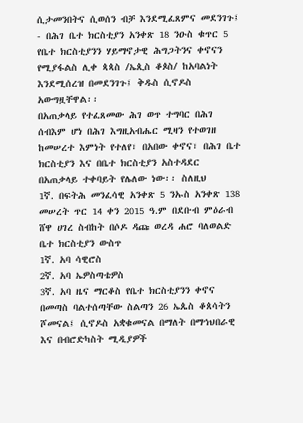ሲታመንበትና ሲወሰን ብቻ እንደሚፈጸምና መደንገጉ፤
- በሕገ ቤተ ክርስቲያን አንቀጽ 18 ንዑስ ቁጥር 5 የቤተ ክርስቲያንን ሃይማኖታዊ ሕግጋትንና ቀኖናን የሚያፋልስ ሊቀ ጳጳስ /ኤጲስ ቆጶስ/ ከአባልነት እንደሚሰረዝ በመደንገጉ፤ ቅዱስ ሲኖዶስ አውግዟቸዋል፡፡
በአጠቃላይ የተፈጸመው ሕገ ወጥ ተግባር በሕገ ሰብእም ሆነ በሕገ እግዚአብሔር ሚዛን የተወገዘ ከመሠረተ እምነት የተለየ፣ በአበው ቀኖና፣ በሕገ ቤተ ክርስቲያን እና በቤተ ክርስቲያን አስተዳደር በአጠቃላይ ተቀባይት የሌለው ነው፡፡ ስለዚህ
1ኛ. በፍትሕ መንፈሳዊ አንቀጽ 5 ንኡስ አንቀጽ 138 መሠረት ጥር 14 ቀን 2015 ዓ.ም በደቡብ ምዕራብ ሸዋ ሀገረ ስብከት በሶዶ ዳጩ ወረዳ ሐሮ ባለወልድ ቤተ ክርስቲያን ውስጥ
1ኛ. አባ ሳዊሮስ
2ኛ. አባ ኤዎስጣቴዎስ
3ኛ. አባ ዜና ማርቆስ የቤተ ክርስቲያንን ቀኖና በመጣስ ባልተሰጣቸው ስልጣን 26 ኤጴስ ቆጰሳትን ሾመናል፤ ሲኖዶስ አቋቁመናል በማለት በማኅህበራዊ እና በብሮድካስት ሚዲያዎች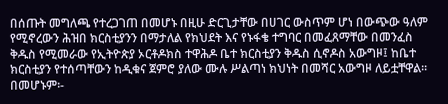በሰጡት መግለጫ የተረጋገጠ በመሆኑ በዚሁ ድርጊታቸው በሀገር ውስጥም ሆነ በውጭው ዓለም የሚኖረውን ሕዝበ ክርስቲያንን በማታለል የክህደት እና የኑፋቄ ተግባር በመፈጸማቸው በመንፈስ ቅዱስ የሚመራው የኢትዮጵያ ኦርቶዶክስ ተዋሕዶ ቤተ ክርስቲያን ቅዱስ ሲኖዶስ አውግዞ፤ ከቤተ ክርስቲያን የተሰጣቸውን ከዲቁና ጀምሮ ያለው ሙሉ ሥልጣነ ክህነት በመሻር አውግዞ ለይቷቸዋል፡፡
በመሆኑም፡-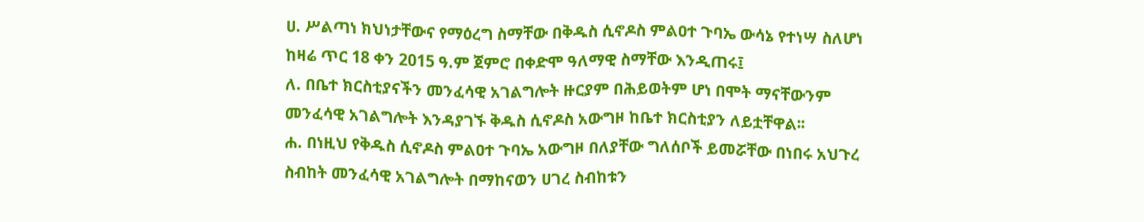ሀ. ሥልጣነ ክህነታቸውና የማዕረግ ስማቸው በቅዱስ ሲኖዶስ ምልዐተ ጉባኤ ውሳኔ የተነሣ ስለሆነ ከዛሬ ጥር 18 ቀን 2015 ዓ.ም ጀምሮ በቀድሞ ዓለማዊ ስማቸው እንዲጠሩ፤
ለ. በቤተ ክርስቲያናችን መንፈሳዊ አገልግሎት ዙርያም በሕይወትም ሆነ በሞት ማናቸውንም መንፈሳዊ አገልግሎት እንዳያገኙ ቅዱስ ሲኖዶስ አውግዞ ከቤተ ክርስቲያን ለይቷቸዋል፡፡
ሐ. በነዚህ የቅዱስ ሲኖዶስ ምልዐተ ጉባኤ አውግዞ በለያቸው ግለሰቦች ይመሯቸው በነበሩ አህጉረ ስብከት መንፈሳዊ አገልግሎት በማከናወን ሀገረ ስብከቱን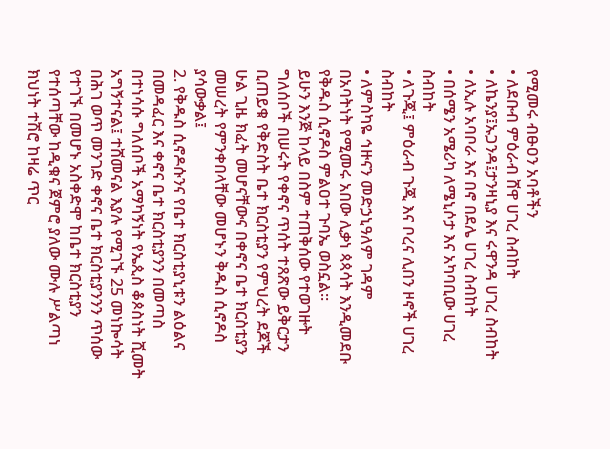የሚመሩ ብፁዐን አባቶችን
• ለደቡብ ምዕራብ ሸዋ ሀገረ ስብከት
• ለኬንያ፤ኡጋንዳ፤ታንዛኒያ እና ሩዋንዳ ሀገረ ስብከት
• ለኢሉ አባቦራ እና በኖ በደሌ ሀገረ ስብከት
• በሰሜን አሜሪካ ለሜኒሶታ እና አካባቢው ሀገረ ስብከት
• ለጉጂ፤ ምዕራብ ጉጂ እና ቦረና ሊበን ዞኖች ሀገረ ስብከት
• ለምስካዬ ኅዙናን መድኃኒዓለም ገዳም
በአባትነት የሚመሩ አበው ሊቃነ ጳጳሳት እንዲመደቡ የቅዱስ ሲኖዶስ ምልዐተ ጉባኤ ወስኗል፡፡
ይሁን እንጅ ከላይ በስም ተጠቅሰው የተወገዙት ግለሰቦች በሠሩት የቀኖና ጥሰት ተጸጽው ይቅርታን ቢጠይቁ የቅድስት ቤተ ክርስቲያን የምህረት ደጆች ሁል ጊዜ ክፈት መሆናቸውና በቀኖና ቤተ ክርስቲያን መሠረት የምንቀበላቸው መሆኑን ቅዱስ ሲኖዶስ ያሳውቃል፤
2. የቅዱስ ሲኖዶሱንና የቤተ ክርስቲያኒቱን ልዕልና በመዳፈር እና ቀኖና ቤተ ክርስቲያንን በመጣስ በተነሳሱ ግለሰቦች አማካኝነት የኤጲስ ቆጶስነት ሺመት አግኝተናል፤ ተሸመናል እያሉ የሚገኙ 25 መነኰሳት በሕገ ወጥ መንገድ ቀኖና ቤተ ክርስቲያንንን ጥሰው የተገኙ በመሆኑ አስቀድሞ ከቤተ ክርስቲያን የተሰጣቸው ከዲቁና ጀምሮ ያለው ሙሉ ሥልጣነ ክህነት ተሽሮ ከዛሬ ጥር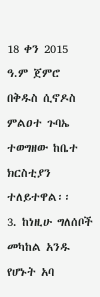18 ቀን 2015 ዓ.ም ጀምሮ በቅዱስ ሲኖዶስ ምልዐተ ጉባኤ ተወግዘው ከቤተ ክርስቲያን ተለይተዋል፡፡
3. ከነዚሁ ግለሰቦች መካከል አንዱ የሆኑት አባ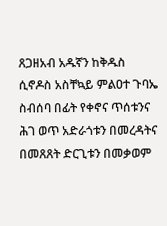ጸጋዘአብ አዱኛን ከቅዱስ ሲኖዶስ አስቸኳይ ምልዐተ ጉባኤ ስብሰባ በፊት የቀኖና ጥሰቱንና ሕገ ወጥ አድራጎቱን በመረዳትና በመጸጸት ድርጊቱን በመቃወም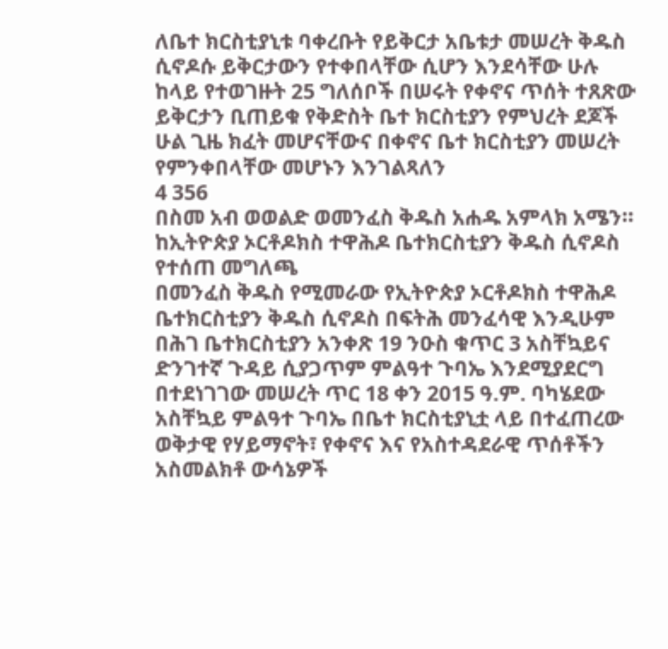ለቤተ ክርስቲያኒቱ ባቀረቡት የይቅርታ አቤቱታ መሠረት ቅዱስ ሲኖዶሱ ይቅርታውን የተቀበላቸው ሲሆን እንደሳቸው ሁሉ ከላይ የተወገዙት 25 ግለሰቦች በሠሩት የቀኖና ጥሰት ተጸጽው ይቅርታን ቢጠይቁ የቅድስት ቤተ ክርስቲያን የምህረት ደጆች ሁል ጊዜ ክፈት መሆናቸውና በቀኖና ቤተ ክርስቲያን መሠረት የምንቀበላቸው መሆኑን እንገልጻለን
4 356
በስመ አብ ወወልድ ወመንፈስ ቅዱስ አሐዱ አምላክ አሜን፡፡
ከኢትዮጵያ ኦርቶዶክስ ተዋሕዶ ቤተክርስቲያን ቅዱስ ሲኖዶስ የተሰጠ መግለጫ
በመንፈስ ቅዱስ የሚመራው የኢትዮጵያ ኦርቶዶክስ ተዋሕዶ ቤተክርስቲያን ቅዱስ ሲኖዶስ በፍትሕ መንፈሳዊ እንዲሁም በሕገ ቤተክርስቲያን አንቀጽ 19 ንዑስ ቁጥር 3 አስቸኳይና ድንገተኛ ጉዳይ ሲያጋጥም ምልዓተ ጉባኤ እንደሚያደርግ በተደነገገው መሠረት ጥር 18 ቀን 2015 ዓ.ም. ባካሄደው አስቸኳይ ምልዓተ ጉባኤ በቤተ ክርስቲያኒቷ ላይ በተፈጠረው ወቅታዊ የሃይማኖት፣ የቀኖና እና የአስተዳደራዊ ጥሰቶችን አስመልክቶ ውሳኔዎች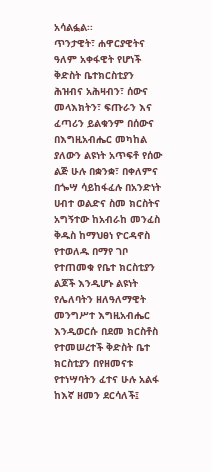አሳልፏል፡፡
ጥንታዊት፣ ሐዋርያዊትና ዓለም አቀፋዊት የሆነች ቅድስት ቤተክርስቲያን ሕዝብና አሕዛብን፣ ሰውና መላእክትን፣ ፍጡራን እና ፈጣሪን ይልቁንም በሰውና በእግዚአብሔር መካከል ያለውን ልዩነት አጥፍቶ የሰው ልጅ ሁሉ በቋንቋ፣ በቀለምና በጐሣ ሳይከፋፈሉ በአንድነት ሀብተ ወልድና ስመ ክርስትና አግኝተው ከአብራከ መንፈስ ቅዱስ ከማህፀነ ዮርዳኖስ የተወለዱ በማየ ገቦ የተጠመቁ የቤተ ክርስቲያን ልጆች እንዲሆኑ ልዩነት የሌለባትን ዘለዓለማዊት መንግሥተ እግዚአብሔር እንዲወርሱ በደመ ክርስቶስ የተመሠረተች ቅድስት ቤተ ክርስቲያን በየዘመናቱ የተነሣባትን ፈተና ሁሉ አልፋ ከእኛ ዘመን ደርሳለች፤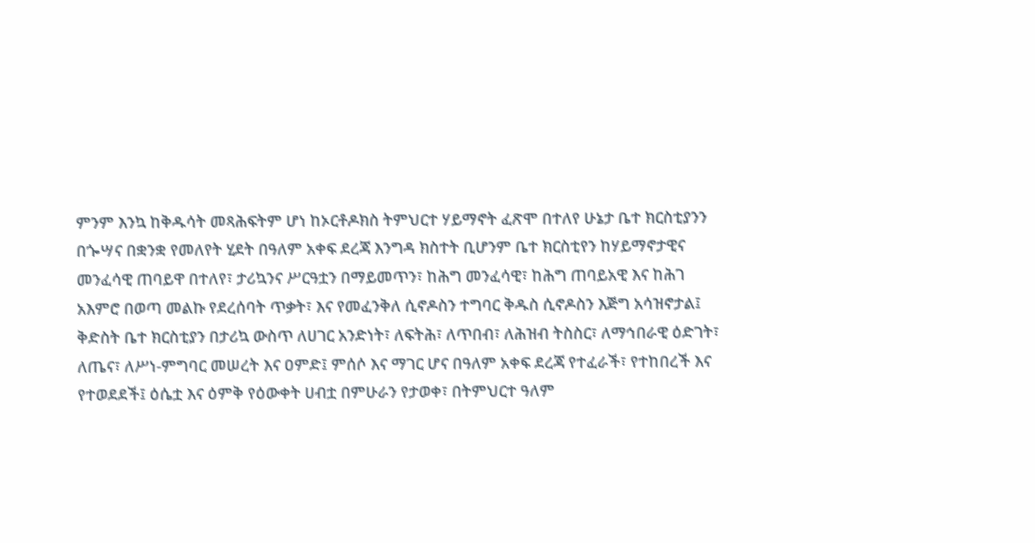ምንም እንኳ ከቅዱሳት መጻሕፍትም ሆነ ከኦርቶዶክስ ትምህርተ ሃይማኖት ፈጽሞ በተለየ ሁኔታ ቤተ ክርስቲያንን በጐሣና በቋንቋ የመለየት ሂደት በዓለም አቀፍ ደረጃ እንግዳ ክስተት ቢሆንም ቤተ ክርስቲየን ከሃይማኖታዊና መንፈሳዊ ጠባይዋ በተለየ፣ ታሪኳንና ሥርዓቷን በማይመጥን፣ ከሕግ መንፈሳዊ፣ ከሕግ ጠባይአዊ እና ከሕገ አእምሮ በወጣ መልኩ የደረሰባት ጥቃት፣ እና የመፈንቅለ ሲኖዶስን ተግባር ቅዱስ ሲኖዶስን እጅግ አሳዝኖታል፤
ቅድስት ቤተ ክርስቲያን በታሪኳ ውስጥ ለሀገር አንድነት፣ ለፍትሕ፣ ለጥበብ፣ ለሕዝብ ትስስር፣ ለማኅበራዊ ዕድገት፣ ለጤና፣ ለሥነ-ምግባር መሠረት እና ዐምድ፤ ምሰሶ እና ማገር ሆና በዓለም አቀፍ ደረጃ የተፈራች፣ የተከበረች እና የተወደደች፤ ዕሴቷ እና ዕምቅ የዕውቀት ሀብቷ በምሁራን የታወቀ፣ በትምህርተ ዓለም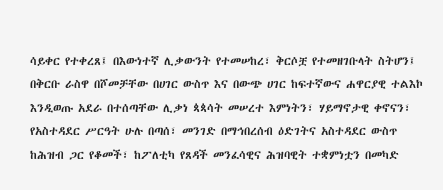ሳይቀር የተቀረጸ፤ በእውነተኛ ሊቃውንት የተመሠከረ፣ ቅርሶቿ የተመዘገቡላት ስትሆን፤
በቅርቡ ራስዋ በሾመቻቸው በሀገር ውስጥ እና በውጭ ሀገር ከፍተኛውና ሐዋርያዊ ተልእኮ እንዲወጡ አደራ በተሰጣቸው ሊቃነ ጳጳሳት መሠረተ እምነትን፣ ሃይማኖታዊ ቀኖናን፣ የአስተዳደር ሥርዓት ሁሉ በጣሰ፣ መንገድ በማኅበረሰብ ዕድገትና አስተዳደር ውስጥ ከሕዝብ ጋር የቆመች፣ ከፖለቲካ የጸዳች መንፈሳዊና ሕዝባዊት ተቋምነቷን በመካድ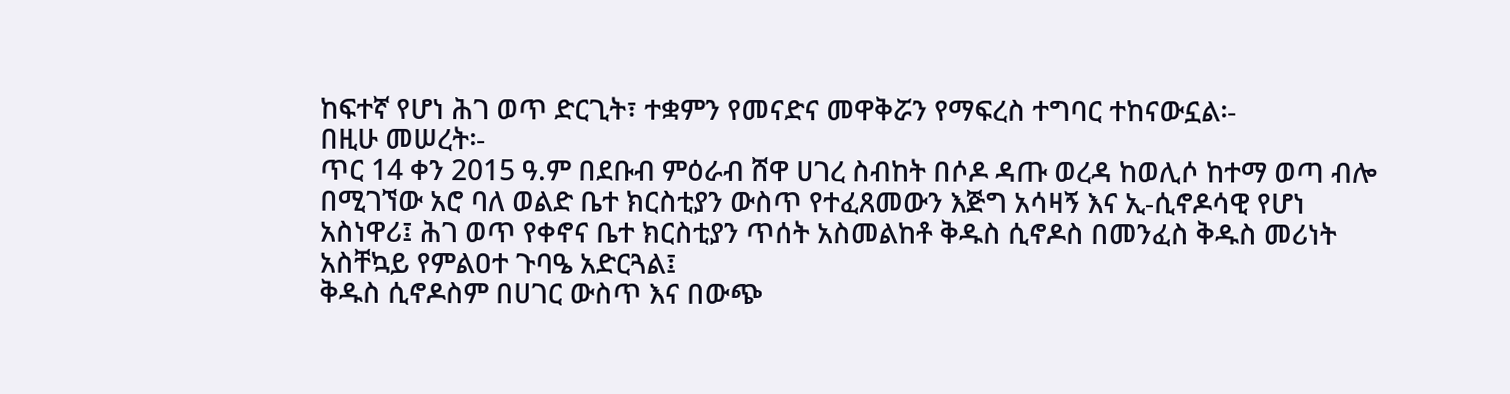ከፍተኛ የሆነ ሕገ ወጥ ድርጊት፣ ተቋምን የመናድና መዋቅሯን የማፍረስ ተግባር ተከናውኗል፡-
በዚሁ መሠረት፡-
ጥር 14 ቀን 2015 ዓ.ም በደቡብ ምዕራብ ሸዋ ሀገረ ስብከት በሶዶ ዳጡ ወረዳ ከወሊሶ ከተማ ወጣ ብሎ በሚገኘው አሮ ባለ ወልድ ቤተ ክርስቲያን ውስጥ የተፈጸመውን እጅግ አሳዛኝ እና ኢ-ሲኖዶሳዊ የሆነ አስነዋሪ፤ ሕገ ወጥ የቀኖና ቤተ ክርስቲያን ጥሰት አስመልከቶ ቅዱስ ሲኖዶስ በመንፈስ ቅዱስ መሪነት አስቸኳይ የምልዐተ ጉባዔ አድርጓል፤
ቅዱስ ሲኖዶስም በሀገር ውስጥ እና በውጭ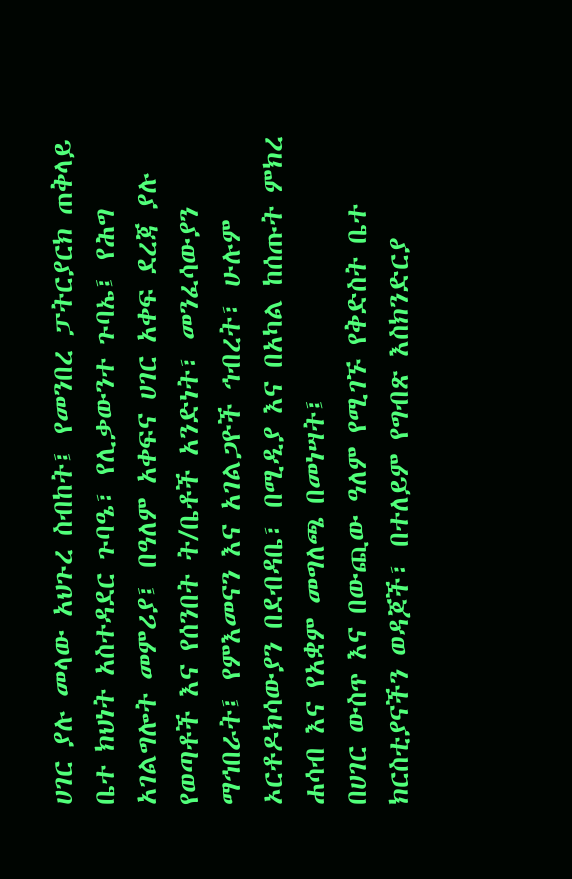ሀገር ያሉ መላው አህጉረ ስብከት፤ የመንበረ ፓትርያርክ ጠቅላይ ቤተ ክህነት አስተዳደር ጉባዔ፣ የሊቃውንተ ጉባኤ፤ የሕግ አገልግሎት መምሪያ፤ በዓለም አቀፍና ሀገር አቀፍ ደረጃ ያሉ የወጣቶች እና የሰንበት ት/ቤቶች አንድነት፣ መንፈሳውያን ማኅበራት፤ የምእመናን እና አገልጋዮች ኅብረት፣ ሁሉም ኦርቶዶክሳውያን በደብዳቤ፣ በሚዲያ እና በአካል ከሰጡት ምክረ ሐሳብ እና የአቋም መግለጫ በመነሣት፤
በሀገር ውስጥ እና በውጪው ዓለም የሚገኙ የቅድስት ቤተ ክርስቲያናችን ወዳጆች፣ በተለይም የግብጽ እስክንድርያ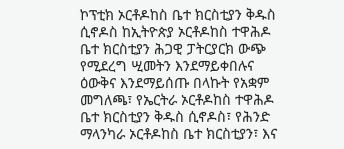ኮፕቲክ ኦርቶዶከስ ቤተ ክርስቲያን ቅዱስ ሲኖዶስ ከኢትዮጵያ ኦርቶዶከስ ተዋሕዶ ቤተ ክርስቲያን ሕጋዊ ፓትርያርክ ውጭ የሚደረግ ሢመትን እንደማይቀበሉና ዕውቅና እንደማይሰጡ በላኩት የአቋም መግለጫ፣ የኤርትራ ኦርቶዶከስ ተዋሕዶ ቤተ ክርስቲያን ቅዱስ ሲኖዶስ፣ የሕንድ ማላንካራ ኦርቶዶከስ ቤተ ክርስቲያን፣ እና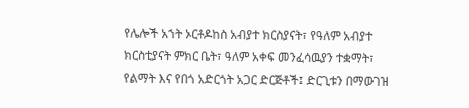የሌሎች አኀት ኦርቶዶከስ አብያተ ክርስያናት፣ የዓለም አብያተ ክርስቲያናት ምክር ቤት፣ ዓለም አቀፍ መንፈሳዉያን ተቋማት፣ የልማት እና የበጎ አድርጎት አጋር ድርጅቶች፤ ድርጊቱን በማውገዝ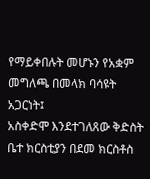የማይቀበሉት መሆኑን የአቋም መግለጫ በመላክ ባሳዩት አጋርነት፤
አስቀድሞ እንደተገለጸው ቅድስት ቤተ ክርስቲያን በደመ ክርስቶስ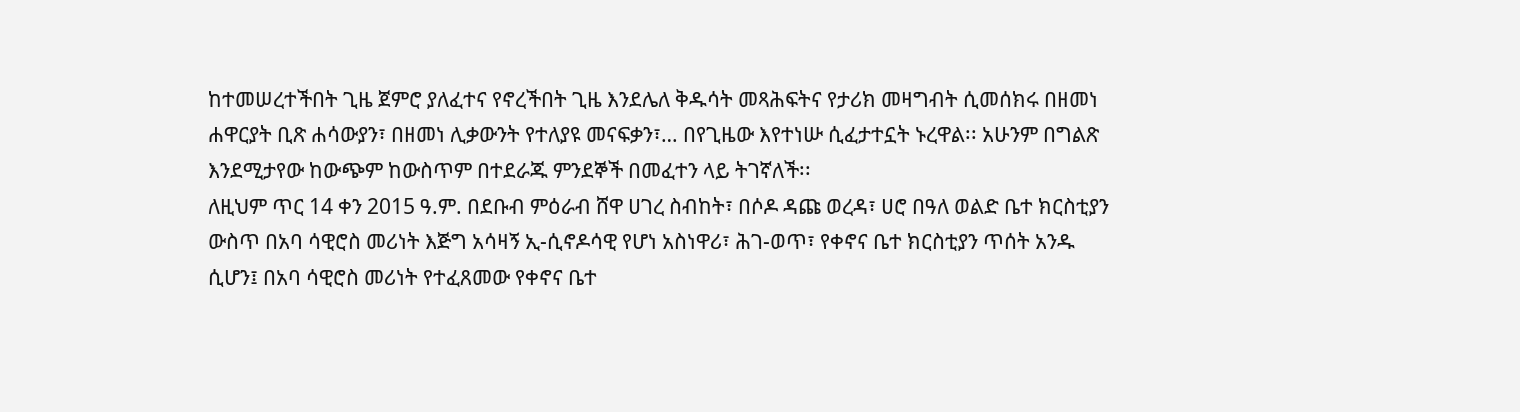ከተመሠረተችበት ጊዜ ጀምሮ ያለፈተና የኖረችበት ጊዜ እንደሌለ ቅዱሳት መጻሕፍትና የታሪክ መዛግብት ሲመሰክሩ በዘመነ ሐዋርያት ቢጽ ሐሳውያን፣ በዘመነ ሊቃውንት የተለያዩ መናፍቃን፣… በየጊዜው እየተነሡ ሲፈታተኗት ኑረዋል፡፡ አሁንም በግልጽ እንደሚታየው ከውጭም ከውስጥም በተደራጁ ምንደኞች በመፈተን ላይ ትገኛለች፡፡
ለዚህም ጥር 14 ቀን 2015 ዓ.ም. በደቡብ ምዕራብ ሸዋ ሀገረ ስብከት፣ በሶዶ ዳጩ ወረዳ፣ ሀሮ በዓለ ወልድ ቤተ ክርስቲያን ውስጥ በአባ ሳዊሮስ መሪነት እጅግ አሳዛኝ ኢ-ሲኖዶሳዊ የሆነ አስነዋሪ፣ ሕገ-ወጥ፣ የቀኖና ቤተ ክርስቲያን ጥሰት አንዱ ሲሆን፤ በአባ ሳዊሮስ መሪነት የተፈጸመው የቀኖና ቤተ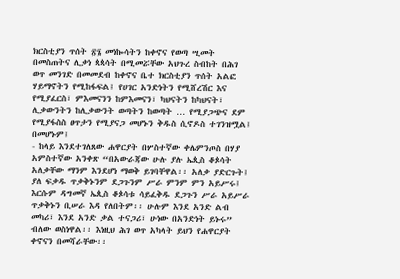ክርስቲያን ጥሰት ፳፮ መነኰሳትን ከቀኖና የወጣ ሢመት በመስጠትና ሊቃነ ጳጳሳት በሚመሯቸው አህጉረ ስብከት በሕገ ወጥ መንገድ በመመደብ ከቀኖና ቤተ ክርስቲያን ጥሰት አልፎ ሃይማኖትን የሚከፋፍል፤ የሀገር አንድነትን የሚሸረሽር እና የሚያፈርስ፣ ምእመናንን ከምእመናን፣ ካህናትን ከካህናት፣ ሊቃውንትን ከሊቃውንት ወጣትን ከወጣት … የሚያጋጭና ደም የሚያፋስስ ፀጥታን የሚያናጋ መሆኑን ቅዱስ ሲኖዶስ ተገንዝሟል፤ በመሆኑም፤
- ከላይ እንደተገለጸው ሐዋርያት በሦስተኛው ቀሌምንጦስ በሃያ አምስተኛው አንቀጽ “በአውራጃው ሁሉ ያሉ ኤጲስ ቆጶሳት አለቃቸው ማንም እንደሆነ ማወቅ ይገባቸዋል፡፡ አለቃ ያድርጉት፤ ያለ ፍቃዱ ጥቃቅኑንም ደጋጉንም ሥራ ምንም ምን አይሥሩ፤ እርሱም ዳግመኛ ኤጲስ ቆጶሳቱ ሳይፈቅዱ ደጋጉን ሥራ አይሥራ ጥቃቅኑን ቢሠራ እዳ የለበትም፡፡ ሁሉም እንደ አንድ ልብ መካሪ፣ እንደ አንድ ቃል ተናጋሪ፣ ሁነው በአንድነት ይኑሩ” ብለው ወስነዋል፡፡ እነዚህ ሕገ ወጥ አካላት ይህን የሐዋርያት ቀኖናን በመሻራቸው፡፡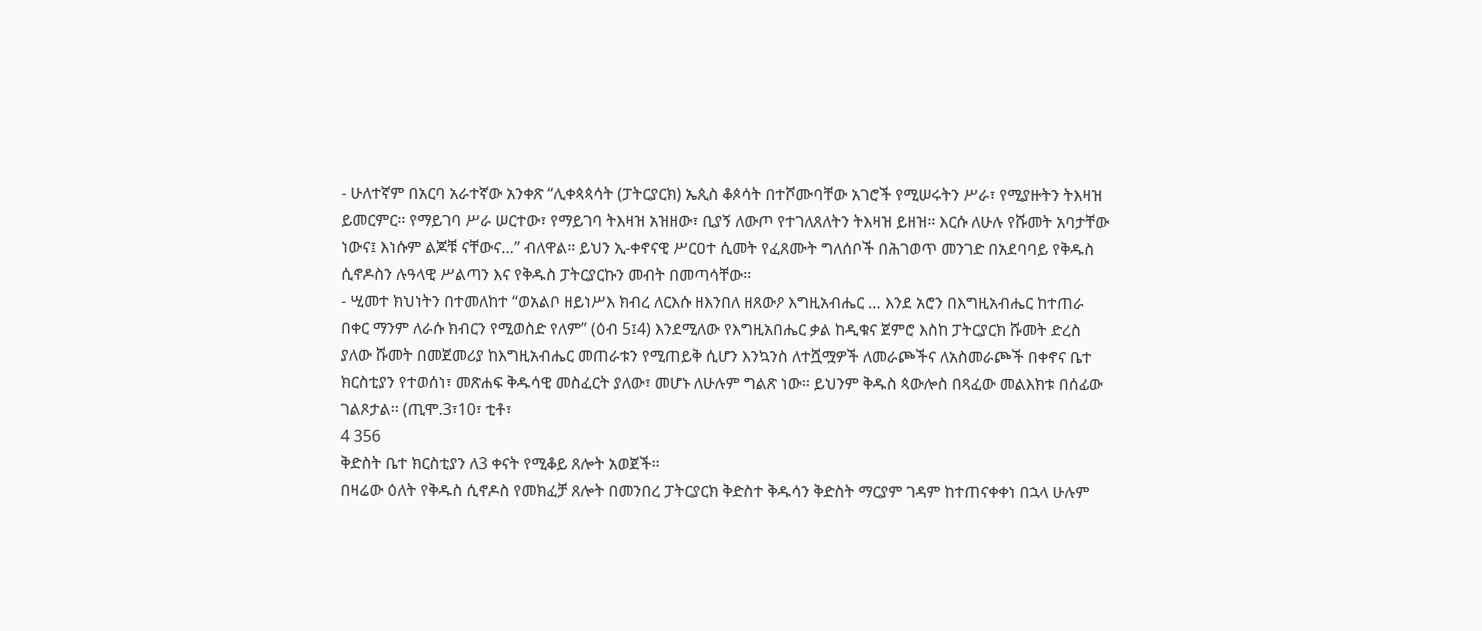- ሁለተኛም በአርባ አራተኛው አንቀጽ “ሊቀጳጳሳት (ፓትርያርክ) ኤጲስ ቆጶሳት በተሾሙባቸው አገሮች የሚሠሩትን ሥራ፣ የሚያዙትን ትእዛዝ ይመርምር፡፡ የማይገባ ሥራ ሠርተው፣ የማይገባ ትእዛዝ አዝዘው፣ ቢያኝ ለውጦ የተገለጸለትን ትእዛዝ ይዘዝ፡፡ እርሱ ለሁሉ የሹመት አባታቸው ነውና፤ እነሱም ልጆቹ ናቸውና…” ብለዋል፡፡ ይህን ኢ-ቀኖናዊ ሥርዐተ ሲመት የፈጸሙት ግለሰቦች በሕገወጥ መንገድ በአደባባይ የቅዱስ ሲኖዶስን ሉዓላዊ ሥልጣን እና የቅዱስ ፓትርያርኩን መብት በመጣሳቸው፡፡
- ሢመተ ክህነትን በተመለከተ “ወአልቦ ዘይነሥእ ክብረ ለርእሱ ዘእንበለ ዘጸውዖ እግዚአብሔር … እንደ አሮን በእግዚአብሔር ከተጠራ በቀር ማንም ለራሱ ክብርን የሚወስድ የለም” (ዕብ 5፤4) እንደሚለው የእግዚአበሔር ቃል ከዲቁና ጀምሮ እስከ ፓትርያርክ ሹመት ድረስ ያለው ሹመት በመጀመሪያ ከእግዚአብሔር መጠራቱን የሚጠይቅ ሲሆን እንኳንስ ለተሿሟዎች ለመራጮችና ለአስመራጮች በቀኖና ቤተ ክርስቲያን የተወሰነ፣ መጽሐፍ ቅዱሳዊ መስፈርት ያለው፣ መሆኑ ለሁሉም ግልጽ ነው፡፡ ይህንም ቅዱስ ጳውሎስ በጻፈው መልእክቱ በሰፊው ገልጾታል፡፡ (ጢሞ.3፣10፣ ቲቶ፣
4 356
ቅድስት ቤተ ክርስቲያን ለ3 ቀናት የሚቆይ ጸሎት አወጀች፡፡
በዛሬው ዕለት የቅዱስ ሲኖዶስ የመክፈቻ ጸሎት በመንበረ ፓትርያርክ ቅድስተ ቅዱሳን ቅድስት ማርያም ገዳም ከተጠናቀቀነ በኋላ ሁሉም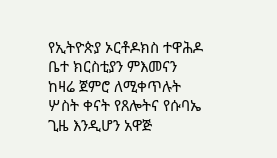የኢትዮጵያ ኦርቶዶክስ ተዋሕዶ ቤተ ክርስቲያን ምእመናን ከዛሬ ጀምሮ ለሚቀጥሉት ሦስት ቀናት የጸሎትና የሱባኤ ጊዜ እንዲሆን አዋጅ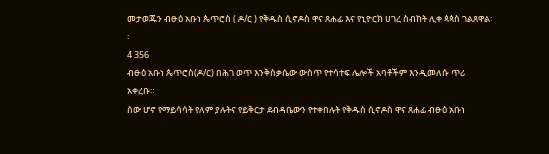መታወጁን ብፁዕ አቡነ ጴጥሮስ ( ዶ/ር ) የቅዱስ ሲኖዶስ ዋና ጸሐፊ እና የኒዮርክ ሀገረ ስብከት ሊቀ ጳጳስ ገልጸዋል፡፡
4 356
ብፁዕ አቡነ ጴጥሮስ(ዶ/ር) በሕገ ወጥ እንቅስቃሴው ውስጥ የተሳተፍ ሌሎች አባቶችም እንዲመለሱ ጥሪ አቀረቡ።
ሰው ሆኖ የማይሳሳት የለም ያሉትና የይቅርታ ደብዳቤውን የተቀበሉት የቅዱስ ሲኖዶስ ዋና ጸሐፊ ብፁዕ አቡነ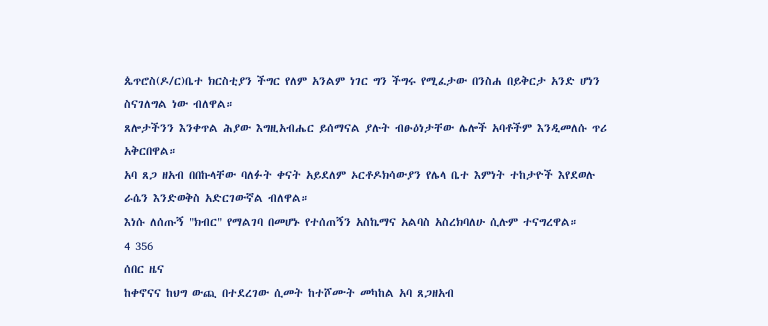ጴጥሮስ(ዶ/ር)ቤተ ክርስቲያን ችግር የለም አንልም ነገር ግን ችግሩ የሚፈታው በንስሐ በይቅርታ አንድ ሆነን ስናገለግል ነው ብለዋል።
ጸሎታችንን እንቀጥል ሕያው እግዚአብሔር ይሰማናል ያሉት ብፁዕነታቸው ሌሎች አባቶችም እንዲመለሱ ጥሪ አቅርበዋል።
አባ ጸጋ ዘአብ በበኩላቸው ባለፉት ቀናት አይደለም ኦርቶዶክሳውያን የሌላ ቤተ እምነት ተከታዮች እየደወሉ ራሴን እንድወቅስ አድርገውኛል ብለዋል።
እነሱ ለሰጡኝ "ክብር" የማልገባ በመሆኑ የተሰጠኝን አስኬማና አልባስ አስረክባለሁ ሲሉም ተናግረዋል።
4 356
ሰበር ዜና
ከቀኖናና ከህግ ውጪ በተደረገው ሲመት ከተሾሙት መካከል አባ ጸጋዘአብ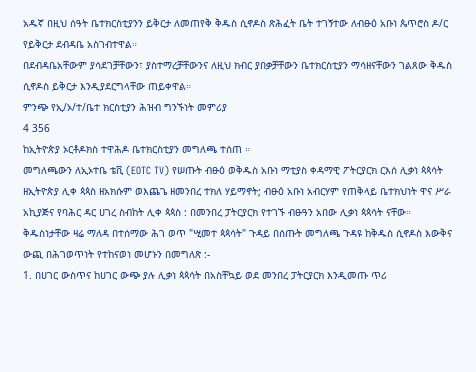አዱኛ በዚህ ሰዓት ቤተክርስቲያንን ይቅርታ ለመጠየቅ ቅዱስ ሲኖዶስ ጽሕፈት ቤት ተገኝተው ለብፁዕ አቡነ ጴጥሮስ ዶ/ር የይቅርታ ደብዳቤ አስገብተዋል።
በደብዳቤአቸውም ያሳደገቻቸውን፣ ያስተማረቻቸውንና ለዚህ ክብር ያበቃቻቸውን ቤተክርስቲያን ማሳዘናቸውን ገልጸው ቅዱስ ሲኖዶስ ይቅርታ እንዲያደርግላቸው ጠይቀዋል።
ምንጭ የኢ/ኦ/ተ/ቤተ ክርስቲያን ሕዝብ ግንኙነት መምሪያ
4 356
ከኢትዮጵያ ኦርቶዶክስ ተዋሕዶ ቤተክርስቲያን መግለጫ ተሰጠ ።
መግለጫውን ለኢኦተቤ ቴቪ (EOTC TV) የሠጡት ብፁዕ ወቅዱስ አቡነ ማቲያስ ቀዳማዊ ፖትርያርክ ርእሰ ሊቃነ ጳጳሳት ዘኢትዮጵያ ሊቀ ጳጳስ ዘአክሱም ወእጨጌ ዘመንበረ ተክለ ሃይማኖት; ብፁዕ አቡነ አብርሃም የጠቅላይ ቤተክህነት ዋና ሥራ አኪያጅና የባሕር ዳር ሀገረ ስብከት ሊቀ ጳጳስ : በመንበረ ፓትርያርክ የተገኙ ብፁዓን አበው ሊቃነ ጳጳሳት ናቸው።
ቅዱስነታቸው ዛሬ ማለዳ በተሰማው ሕገ ወጥ "ሢመተ ጳጳሳት" ጉዳይ በሰጡት መግለጫ ጉዳዩ ከቅዱስ ሲኖዶስ እውቅና ውጪ በሕገወጥነት የተከናወነ መሆኑን በመግለጽ :-
1. በሀገር ውስጥና ከሀገር ውጭ ያሉ ሊቃነ ጳጳሳት በአስቸኳይ ወደ መንበረ ፓትርያርክ እንዲመጡ ጥሪ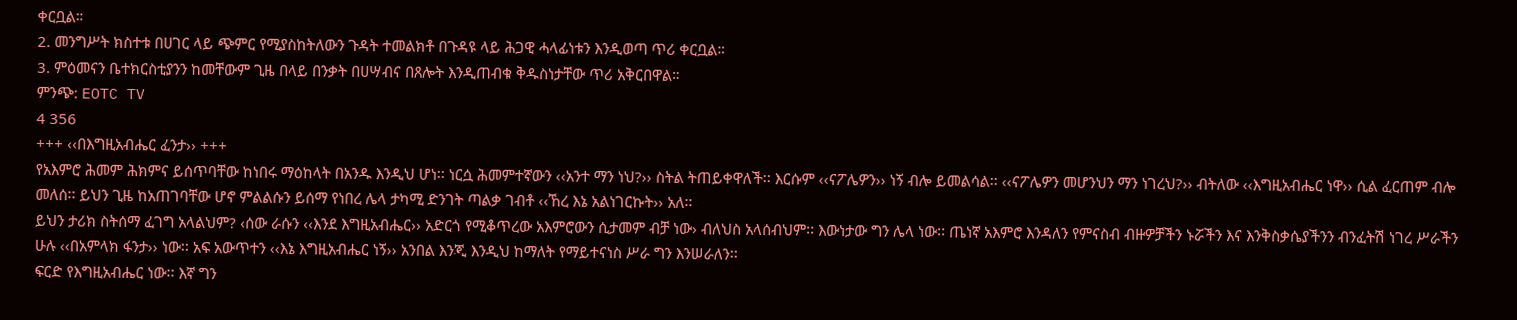ቀርቧል።
2. መንግሥት ክስተቱ በሀገር ላይ ጭምር የሚያስከትለውን ጉዳት ተመልክቶ በጉዳዩ ላይ ሕጋዊ ሓላፊነቱን እንዲወጣ ጥሪ ቀርቧል።
3. ምዕመናን ቤተክርስቲያንን ከመቸውም ጊዜ በላይ በንቃት በሀሣብና በጸሎት እንዲጠብቁ ቅዱስነታቸው ጥሪ አቅርበዋል።
ምንጭ: EOTC TV
4 356
+++ ‹‹በእግዚአብሔር ፈንታ›› +++
የአእምሮ ሕመም ሕክምና ይሰጥባቸው ከነበሩ ማዕከላት በአንዱ እንዲህ ሆነ፡፡ ነርሷ ሕመምተኛውን ‹‹አንተ ማን ነህ?›› ስትል ትጠይቀዋለች፡፡ እርሱም ‹‹ናፖሌዎን›› ነኝ ብሎ ይመልሳል፡፡ ‹‹ናፖሌዎን መሆንህን ማን ነገረህ?›› ብትለው ‹‹እግዚአብሔር ነዋ›› ሲል ፈርጠም ብሎ መለሰ፡፡ ይህን ጊዜ ከአጠገባቸው ሆኖ ምልልሱን ይሰማ የነበረ ሌላ ታካሚ ድንገት ጣልቃ ገብቶ ‹‹ኸረ እኔ አልነገርኩት›› አለ፡፡
ይህን ታሪክ ስትሰማ ፈገግ አላልህም? ‹ሰው ራሱን ‹‹እንደ እግዚአብሔር›› አድርጎ የሚቆጥረው አእምሮውን ሲታመም ብቻ ነው› ብለህስ አላሰብህም፡፡ እውነታው ግን ሌላ ነው፡፡ ጤነኛ አእምሮ እንዳለን የምናስብ ብዙዎቻችን ኑሯችን እና እንቅስቃሴያችንን ብንፈትሽ ነገረ ሥራችን ሁሉ ‹‹በአምላክ ፋንታ›› ነው፡፡ አፍ አውጥተን ‹‹እኔ እግዚአብሔር ነኝ›› አንበል እንጂ እንዲህ ከማለት የማይተናነስ ሥራ ግን እንሠራለን፡፡
ፍርድ የእግዚአብሔር ነው፡፡ እኛ ግን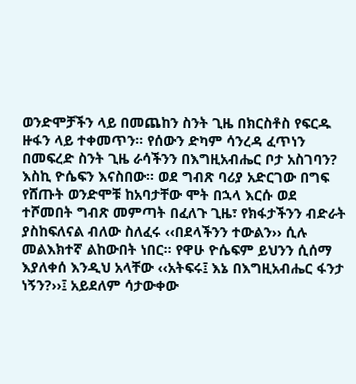ወንድሞቻችን ላይ በመጨከን ስንት ጊዜ በክርስቶስ የፍርዱ ዙፋን ላይ ተቀመጥን፡፡ የሰውን ድካም ሳንረዳ ፈጥነን በመፍረድ ስንት ጊዜ ራሳችንን በእግዚአብሔር ቦታ አስገባን? እስኪ ዮሴፍን እናስበው፡፡ ወደ ግብጽ ባሪያ አድርገው በግፍ የሸጡት ወንድሞቹ ከአባታቸው ሞት በኋላ እርሱ ወደ ተሾመበት ግብጽ መምጣት በፈለጉ ጊዜ፣ የክፋታችንን ብድራት ያስከፍለናል ብለው ስለፈሩ ‹‹በደላችንን ተውልን›› ሲሉ መልእክተኛ ልከውበት ነበር፡፡ የዋሁ ዮሴፍም ይህንን ሲሰማ እያለቀሰ እንዲህ አላቸው ‹‹አትፍሩ፤ እኔ በእግዚአብሔር ፋንታ ነኝን?››፤ አይደለም ሳታውቀው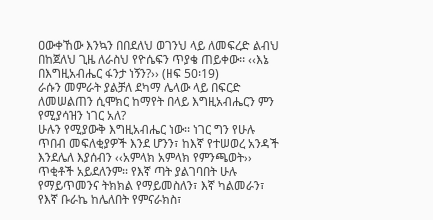ዐውቀኸው እንኳን በበደለህ ወገንህ ላይ ለመፍረድ ልብህ በከጀለህ ጊዜ ለራስህ የዮሴፍን ጥያቄ ጠይቀው፡፡ ‹‹እኔ በእግዚአብሔር ፋንታ ነኝን?›› (ዘፍ 50፡19)
ራሱን መምራት ያልቻለ ደካማ ሌላው ላይ በፍርድ ለመሠልጠን ሲሞክር ከማየት በላይ እግዚአብሔርን ምን የሚያሳዝን ነገር አለ?
ሁሉን የሚያውቅ እግዚአብሔር ነው፡፡ ነገር ግን የሁሉ ጥበብ መፍለቂያዎች እንደ ሆንን፣ ከእኛ የተሠወረ አንዳች እንደሌለ እያሰብን ‹‹አምላክ አምላክ የምንጫወት›› ጥቂቶች አይደለንም፡፡ የእኛ ጣት ያልገባበት ሁሉ የማይጥመንና ትክክል የማይመስለን፣ እኛ ካልመራን፣ የእኛ ቡራኬ ከሌለበት የምናራክስ፣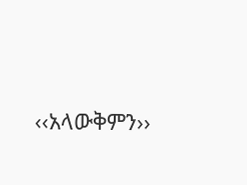‹‹አላውቅምን››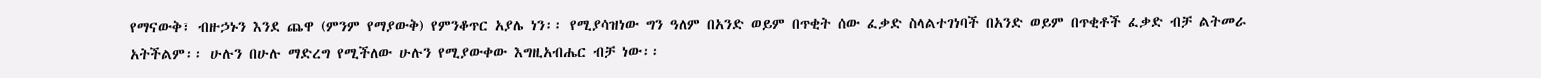የማናውቅ፣ ብዙኃኑን እንደ ጨዋ (ምንም የማያውቅ) የምንቆጥር አያሌ ነን፡፡ የሚያሳዝነው ግን ዓለም በአንድ ወይም በጥቂት ሰው ፈቃድ ስላልተገነባች በአንድ ወይም በጥቂቶች ፈቃድ ብቻ ልትመራ አትችልም፡፡ ሁሉን በሁሉ ማድረግ የሚችለው ሁሉን የሚያውቀው እግዚአብሔር ብቻ ነው፡፡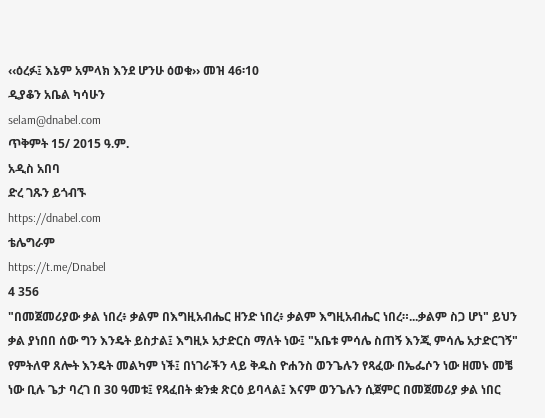‹‹ዕረፉ፤ እኔም አምላክ እንደ ሆንሁ ዕወቁ›› መዝ 46፡10
ዲያቆን አቤል ካሳሁን
selam@dnabel.com
ጥቅምት 15/ 2015 ዓ.ም.
አዲስ አበባ
ድረ ገጹን ይጎብኙ
https://dnabel.com
ቴሌግራም
https://t.me/Dnabel
4 356
"በመጀመሪያው ቃል ነበረ፥ ቃልም በእግዚአብሔር ዘንድ ነበረ፥ ቃልም እግዚአብሔር ነበረ።...ቃልም ስጋ ሆነ" ይህን ቃል ያነበበ ሰው ግን እንዴት ይስታል፤ እግዚኦ አታድርስ ማለት ነው፤ "አቤቱ ምሳሌ ስጠኝ እንጂ ምሳሌ አታድርገኝ" የምትለዋ ጸሎት እንዴት መልካም ነች፤ በነገራችን ላይ ቅዱስ ዮሐንስ ወንጌሉን የጻፈው በኤፌሶን ነው ዘመኑ መቼ ነው ቢሉ ጌታ ባረገ በ 30 ዓመቱ፤ የጻፈበት ቋንቋ ጽርዕ ይባላል፤ እናም ወንጌሉን ሲጀምር በመጀመሪያ ቃል ነበር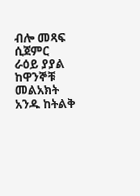ብሎ መጻፍ ሲጀምር ራዕይ ያያል ከዋንኞቹ መልአክት አንዱ ከትልቅ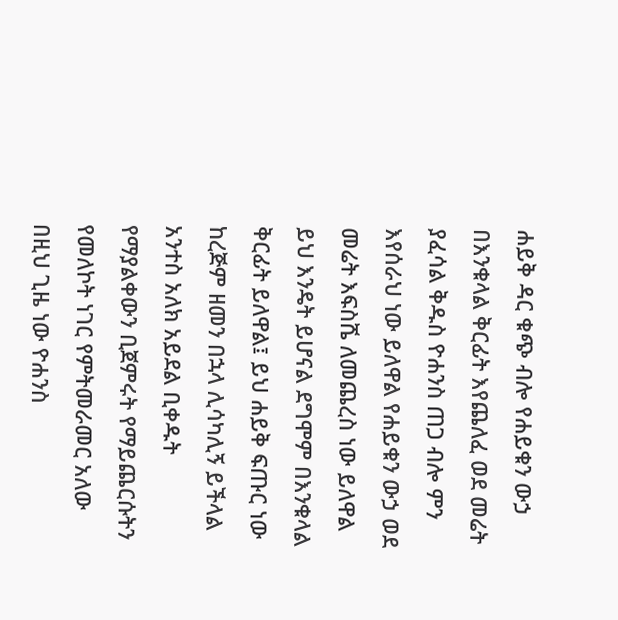ሐይቅ ዳር ቁጭ ብሎ የሐይቁን ውኃ በእንቁላል ቅርፊት እየጨለፈ ወደ መሬት ያፈሳል ቅዱስ ዮሐንስ ጠጋ ብሎ ምን እየሰራህ ነው ይለዋል የሐይቁን ውኃ ወደ መሬት እፍስሼ ለመጨረስ ነው ይለዋል ይህ እንዴት ይሆናል ደግሞም በእንቁላል ቅርፊት ይለዋል፤ ይህ ሐይቅ ፍጡር ነው ከረጅም ዘመን በኋላ ሊሳካሊኝ ይችላል አንተስ አለክ አይደል ቢቀዱት የማያልቀውን ቢጀምሩት የማይጨርሱትን የመለኮት ነገር የምትመራመር አለው በዚህ ጊዜ ነው ዮሐንስ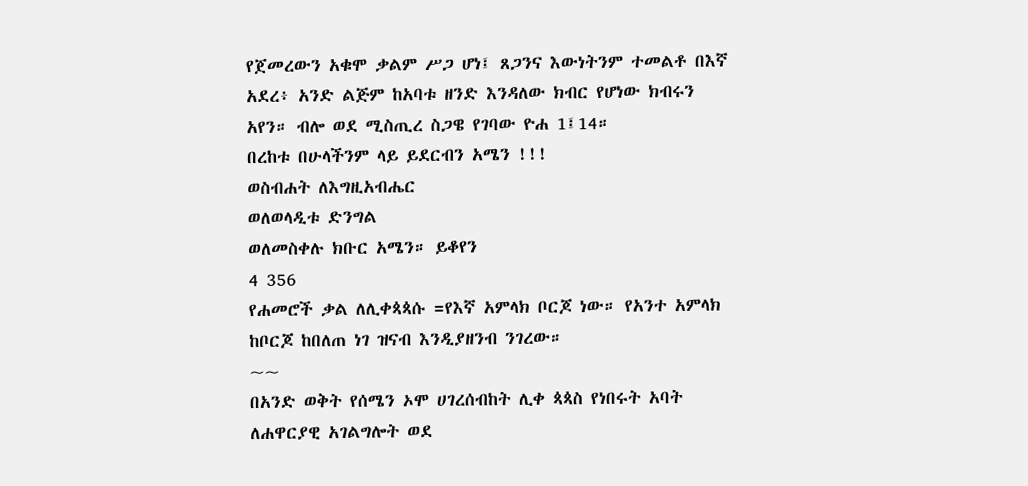የጀመረውን አቁሞ ቃልም ሥጋ ሆነ፤ ጸጋንና እውነትንም ተመልቶ በእኛ አደረ፥ አንድ ልጅም ከአባቱ ዘንድ እንዳለው ክብር የሆነው ክብሩን አየን። ብሎ ወደ ሚስጢረ ስጋዌ የገባው ዮሐ 1፤14።
በረከቱ በሁላችንም ላይ ይደርብን አሜን !!!
ወስብሐት ለእግዚአብሔር
ወለወላዲቱ ድንግል
ወለመስቀሉ ክቡር አሜን። ይቆየን
4 356
የሐመሮች ቃል ለሊቀጳጳሱ =የእኛ አምላክ ቦርጆ ነው። የአንተ አምላክ ከቦርጆ ከበለጠ ነገ ዝናብ እንዲያዘንብ ንገረው።
~~
በአንድ ወቅት የሰሜን ኦሞ ሀገረሰብከት ሊቀ ጳጳስ የነበሩት አባት ለሐዋርያዊ አገልግሎት ወደ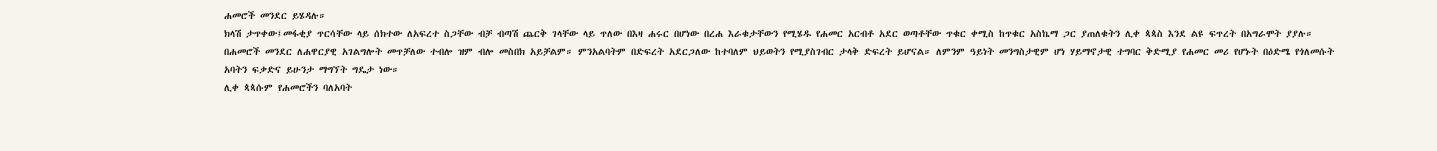ሐመሮች መንደር ይሄዳሉ።
ክላሽ ታጥቀው፤መፋቂያ ጥርሳቸው ላይ ሰክተው ለአፍረተ ስጋቸው ብቻ ብጣሽ ጨርቅ ገላቸው ላይ ጥለው በእዛ ሐሩር በሆነው በረሐ እራቁታቸውን የሚሄዱ የሐመር አርብቶ አደር ወጣቶቸው ጥቁር ቀሚስ ከጥቁር አስኬማ ጋር ያጠለቁትን ሊቀ ጳጳስ እንደ ልዩ ፍጥረት በአግራሞት ያያሉ።
በሐመሮች መንደር ለሐዋርያዊ አገልግሎት መጥቻለው ተብሎ ዝም ብሎ መስበክ አይቻልም። ምንአልባትም በድፍረት አደርጋለው ከተባለም ህይወትን የሚያስገብር ታላቅ ድፍረት ይሆናል። ለምንም ዓይነት መንግስታዊም ሆነ ሃይማኖታዊ ተግባር ቅድሚያ የሐመር መሪ የሆኑት በዕድሜ የጎለመሱት አባትን ፍቃድና ይሁንታ ማግኘት ግዴታ ነው።
ሊቀ ጳጳሱም የሐመሮችን ባለአባት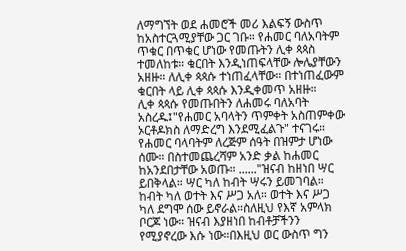ለማግኘት ወደ ሐመሮች መሪ እልፍኝ ውስጥ ከአስተርጓሚያቸው ጋር ገቡ። የሐመር ባለአባትም ጥቁር በጥቁር ሆነው የመጡትን ሊቀ ጳጳስ ተመለከቱ። ቁርበት እንዲነጠፍላቸው ሎሌያቸውን አዘዙ። ለሊቀ ጳጳሱ ተነጠፈላቸው። በተነጠፈውም ቁርበት ላይ ሊቀ ጳጳሱ እንዲቀመጥ አዘዙ።
ሊቀ ጳጳሱ የመጡበትን ለሐመሩ ባለአባት አስረዱ፤"የሐመር አባላትን ጥምቀት አስጠምቀው ኦርቶዶክስ ለማድረግ እንደሚፈልጉ" ተናገሩ።
የሐመር ባላባትም ለረጅም ሰዓት በዝምታ ሆነው ሰሙ። በስተመጨረሻም አንድ ቃል ከሐመር ከአንደበታቸው አወጡ። ......"ዝናብ ከዘነበ ሣር ይበቅላል። ሣር ካለ ከብት ሣሩን ይመገባል። ከብት ካለ ወተት እና ሥጋ አለ። ወተት እና ሥጋ ካለ ደግሞ ሰው ይኖራል።ስለዚህ የእኛ አምላክ ቦርጆ ነው። ዝናብ እያዘነበ ከብቶቻችንን የሚያኖረው እሱ ነው።በእዚህ ወር ውስጥ ግን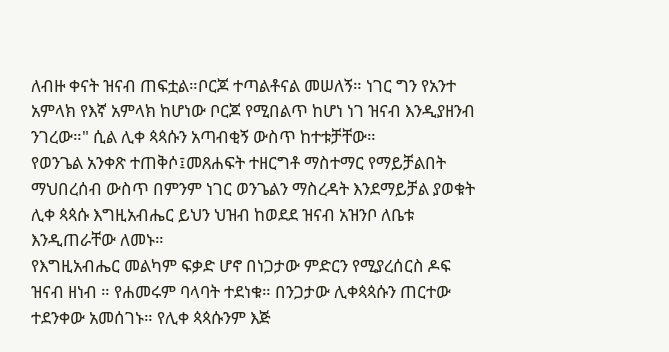ለብዙ ቀናት ዝናብ ጠፍቷል።ቦርጆ ተጣልቶናል መሠለኝ። ነገር ግን የአንተ አምላክ የእኛ አምላክ ከሆነው ቦርጆ የሚበልጥ ከሆነ ነገ ዝናብ እንዲያዘንብ ንገረው።" ሲል ሊቀ ጳጳሱን አጣብቂኝ ውስጥ ከተቱቻቸው።
የወንጌል አንቀጽ ተጠቅሶ፤መጸሐፍት ተዘርግቶ ማስተማር የማይቻልበት ማህበረሰብ ውስጥ በምንም ነገር ወንጌልን ማስረዳት እንደማይቻል ያወቁት ሊቀ ጳጳሱ እግዚአብሔር ይህን ህዝብ ከወደደ ዝናብ አዝንቦ ለቤቱ እንዲጠራቸው ለመኑ።
የእግዚአብሔር መልካም ፍቃድ ሆኖ በነጋታው ምድርን የሚያረሰርስ ዶፍ ዝናብ ዘነብ ። የሐመሩም ባላባት ተደነቁ። በንጋታው ሊቀጳጳሱን ጠርተው ተደንቀው አመሰገኑ። የሊቀ ጳጳሱንም እጅ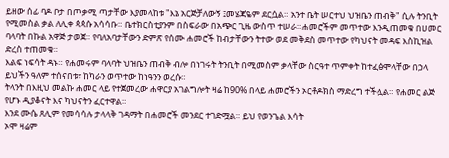ይዘው ሰፊ ባዶ ቦታ በጦቃሚ ጣታቸው እያመላከቱ "እኔ አርጅቻለውኝ ፤መሄጃዬም ደርሷል። አንተ ቤት ሠርተህ ህዝቤን ጠብቅ" ሲሉ ትንቢት የሚመስል ቃል ለሊቀ ጳጳሱ አሳሳቡ። ቤተክርስቲያንም በስፍራው በአጭር ጊዜ ውስጥ ተሠራ።ሐመሮችም መጥተው እንዲጠመቁ በሀመር ባላባት በኩል አዋጅ ታወጀ። የባለአባታቸውን ድምጽ የሰሙ ሐመሮች ከብታቸውን ትተው ወደ መቅደስ መጥተው የካህናት መዳፍ እስኪዝል ድረስ ተጠመቁ።
እልፍ ነፍሳት ዳኑ። የሐመሩም ባላባት ህዝቤን ጠብቅ ብሎ በነገሩት ትንቢት በሚመስም ቃላቸው ስርዓተ ጥምቀት ከተፈፅሞላቸው በኃላ ይህችን ዓለም ተሰናበቱ፣ ከካራን ወጥተው ከነዓንን ወረሱ።
ትላንት በእዚህ መልኩ ሐመር ላይ የተጀመረው ሐዋርያ አገልግሎት ዛሬ ከ90% በላይ ሐመሮችን ኦርቶዶክስ ማድረግ ተችሏል። የሐመር ልጅ የሆኑ ዲያቆናት እና ካህናትን ፈርተዋል።
እንደ ሙሴ ጸሊም የመሳሳሉ ታላላቅ ገዳማት በሐመሮች መንደር ተገድሟል። ይህ የወንጌል እሳት
ኦሞ ዛሬም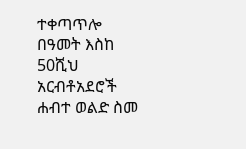ተቀጣጥሎ በዓመት እስከ 50ሺህ አርብቶአደሮች ሐብተ ወልድ ስመ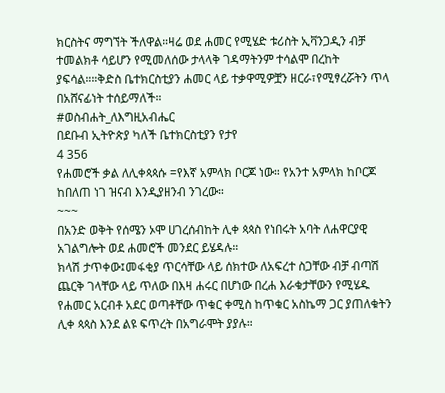ክርስትና ማግኘት ችለዋል።ዛሬ ወደ ሐመር የሚሄድ ቱሪስት ኢቫንጋዲን ብቻ ተመልክቶ ሳይሆን የሚመለሰው ታላላቅ ገዳማትንም ተሳልሞ በረከት ያፍሳል።።ቅድስ ቤተክርስቲያን ሐመር ላይ ተቃዋሚዎቿን ዘርራ፣የሚፃረሯትን ጥላ በአሸናፊነት ተሰይማለች።
#ወስብሐት_ለእግዚአብሔር
በደቡብ ኢትዮጵያ ካለች ቤተክርስቲያን የታየ
4 356
የሐመሮች ቃል ለሊቀጳጳሱ =የእኛ አምላክ ቦርጆ ነው። የአንተ አምላክ ከቦርጆ ከበለጠ ነገ ዝናብ እንዲያዘንብ ንገረው።
~~~
በአንድ ወቅት የሰሜን ኦሞ ሀገረሰብከት ሊቀ ጳጳስ የነበሩት አባት ለሐዋርያዊ አገልግሎት ወደ ሐመሮች መንደር ይሄዳሉ።
ክላሽ ታጥቀው፤መፋቂያ ጥርሳቸው ላይ ሰክተው ለአፍረተ ስጋቸው ብቻ ብጣሽ ጨርቅ ገላቸው ላይ ጥለው በእዛ ሐሩር በሆነው በረሐ እራቁታቸውን የሚሄዱ የሐመር አርብቶ አደር ወጣቶቸው ጥቁር ቀሚስ ከጥቁር አስኬማ ጋር ያጠለቁትን ሊቀ ጳጳስ እንደ ልዩ ፍጥረት በአግራሞት ያያሉ።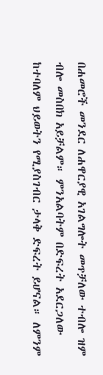በሐመሮች መንደር ለሐዋርያዊ አገልግሎት መጥቻለው ተብሎ ዝም ብሎ መስበክ አይቻልም። ምንአልባትም በድፍረት አደርጋለው ከተባለም ህይወትን የሚያስገብር ታላቅ ድፍረት ይሆናል። ለምንም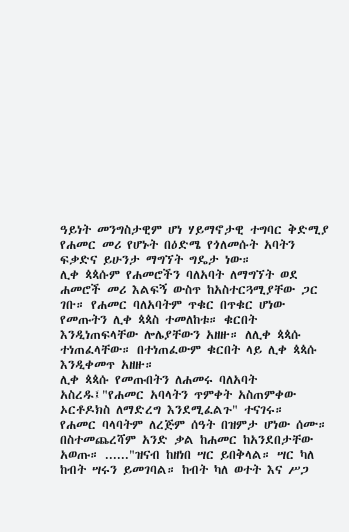ዓይነት መንግስታዊም ሆነ ሃይማኖታዊ ተግባር ቅድሚያ የሐመር መሪ የሆኑት በዕድሜ የጎለመሱት አባትን ፍቃድና ይሁንታ ማግኘት ግዴታ ነው።
ሊቀ ጳጳሱም የሐመሮችን ባለአባት ለማግኘት ወደ ሐመሮች መሪ እልፍኝ ውስጥ ከአስተርጓሚያቸው ጋር ገቡ። የሐመር ባለአባትም ጥቁር በጥቁር ሆነው የመጡትን ሊቀ ጳጳስ ተመለከቱ። ቁርበት እንዲነጠፍላቸው ሎሌያቸውን አዘዙ። ለሊቀ ጳጳሱ ተነጠፈላቸው። በተነጠፈውም ቁርበት ላይ ሊቀ ጳጳሱ እንዲቀመጥ አዘዙ።
ሊቀ ጳጳሱ የመጡበትን ለሐመሩ ባለአባት አስረዱ፤"የሐመር አባላትን ጥምቀት አስጠምቀው ኦርቶዶክስ ለማድረግ እንደሚፈልጉ" ተናገሩ።
የሐመር ባላባትም ለረጅም ሰዓት በዝምታ ሆነው ሰሙ። በስተመጨረሻም አንድ ቃል ከሐመር ከአንደበታቸው አወጡ። ......"ዝናብ ከዘነበ ሣር ይበቅላል። ሣር ካለ ከብት ሣሩን ይመገባል። ከብት ካለ ወተት እና ሥጋ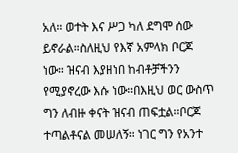አለ። ወተት እና ሥጋ ካለ ደግሞ ሰው ይኖራል።ስለዚህ የእኛ አምላክ ቦርጆ ነው። ዝናብ እያዘነበ ከብቶቻችንን የሚያኖረው እሱ ነው።በእዚህ ወር ውስጥ ግን ለብዙ ቀናት ዝናብ ጠፍቷል።ቦርጆ ተጣልቶናል መሠለኝ። ነገር ግን የአንተ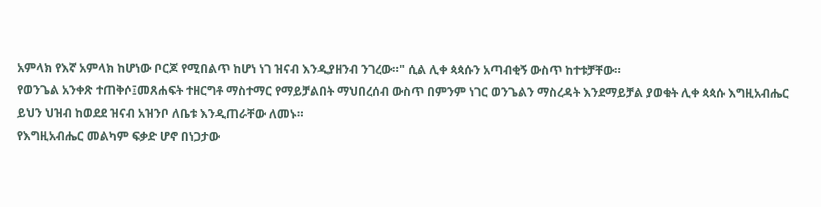አምላክ የእኛ አምላክ ከሆነው ቦርጆ የሚበልጥ ከሆነ ነገ ዝናብ እንዲያዘንብ ንገረው።" ሲል ሊቀ ጳጳሱን አጣብቂኝ ውስጥ ከተቱቻቸው።
የወንጌል አንቀጽ ተጠቅሶ፤መጸሐፍት ተዘርግቶ ማስተማር የማይቻልበት ማህበረሰብ ውስጥ በምንም ነገር ወንጌልን ማስረዳት እንደማይቻል ያወቁት ሊቀ ጳጳሱ እግዚአብሔር ይህን ህዝብ ከወደደ ዝናብ አዝንቦ ለቤቱ እንዲጠራቸው ለመኑ።
የእግዚአብሔር መልካም ፍቃድ ሆኖ በነጋታው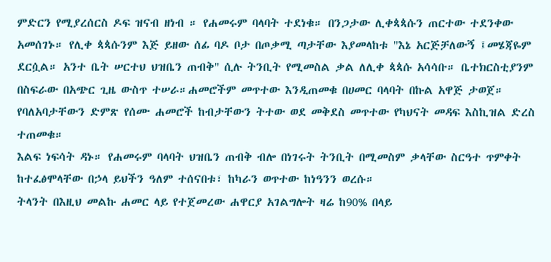ምድርን የሚያረሰርስ ዶፍ ዝናብ ዘነብ ። የሐመሩም ባላባት ተደነቁ። በንጋታው ሊቀጳጳሱን ጠርተው ተደንቀው አመሰገኑ። የሊቀ ጳጳሱንም እጅ ይዘው ሰፊ ባዶ ቦታ በጦቃሚ ጣታቸው እያመላከቱ "እኔ አርጅቻለውኝ ፤መሄጃዬም ደርሷል። አንተ ቤት ሠርተህ ህዝቤን ጠብቅ" ሲሉ ትንቢት የሚመስል ቃል ለሊቀ ጳጳሱ አሳሳቡ። ቤተክርስቲያንም በስፍራው በአጭር ጊዜ ውስጥ ተሠራ።ሐመሮችም መጥተው እንዲጠመቁ በሀመር ባላባት በኩል አዋጅ ታወጀ። የባለአባታቸውን ድምጽ የሰሙ ሐመሮች ከብታቸውን ትተው ወደ መቅደስ መጥተው የካህናት መዳፍ እስኪዝል ድረስ ተጠመቁ።
እልፍ ነፍሳት ዳኑ። የሐመሩም ባላባት ህዝቤን ጠብቅ ብሎ በነገሩት ትንቢት በሚመስም ቃላቸው ስርዓተ ጥምቀት ከተፈፅሞላቸው በኃላ ይህችን ዓለም ተሰናበቱ፣ ከካራን ወጥተው ከነዓንን ወረሱ።
ትላንት በእዚህ መልኩ ሐመር ላይ የተጀመረው ሐዋርያ አገልግሎት ዛሬ ከ90% በላይ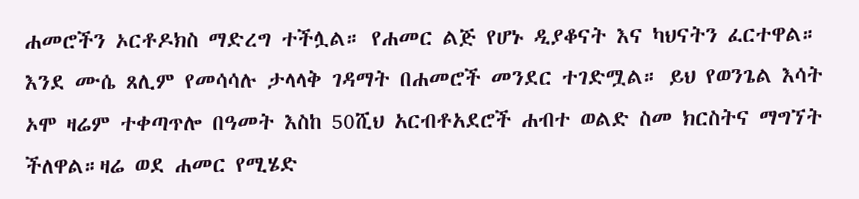ሐመሮችን ኦርቶዶክስ ማድረግ ተችሏል። የሐመር ልጅ የሆኑ ዲያቆናት እና ካህናትን ፈርተዋል።
እንደ ሙሴ ጸሊም የመሳሳሉ ታላላቅ ገዳማት በሐመሮች መንደር ተገድሟል። ይህ የወንጌል እሳት
ኦሞ ዛሬም ተቀጣጥሎ በዓመት እስከ 50ሺህ አርብቶአደሮች ሐብተ ወልድ ስመ ክርስትና ማግኘት ችለዋል።ዛሬ ወደ ሐመር የሚሄድ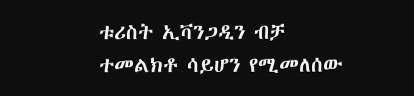ቱሪስት ኢቫንጋዲን ብቻ ተመልክቶ ሳይሆን የሚመለሰው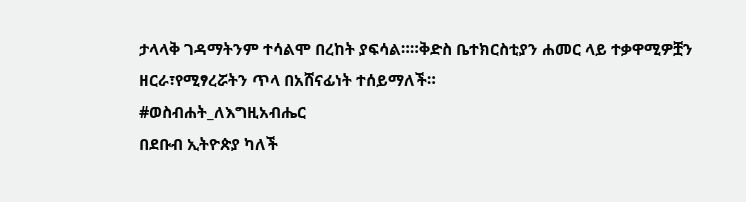ታላላቅ ገዳማትንም ተሳልሞ በረከት ያፍሳል።።ቅድስ ቤተክርስቲያን ሐመር ላይ ተቃዋሚዎቿን ዘርራ፣የሚፃረሯትን ጥላ በአሸናፊነት ተሰይማለች።
#ወስብሐት_ለእግዚአብሔር
በደቡብ ኢትዮጵያ ካለች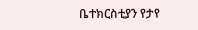ቤተክርስቲያን የታየ